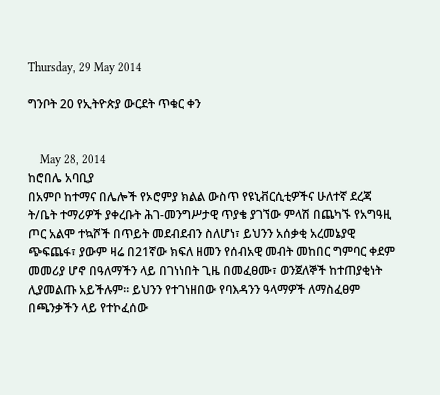Thursday, 29 May 2014

ግንቦት 20 የኢትዮጵያ ውርደት ጥቁር ቀን


    May 28, 2014
ከሮበሌ አባቢያ
በአምቦ ከተማና በሌሎች የኦሮምያ ክልል ውስጥ የዩኒቭርሲቲዎችና ሁለተኛ ደረጃ ት/ቤት ተማሪዎች ያቀረቡት ሕገ-መንግሥታዊ ጥያቄ ያገኘው ምላሽ በጨካኙ የአግዓዚ ጦር አልሞ ተኳሾች በጥይት መደብደብን ስለሆነ፣ ይህንን አሰቃቂ አረመኔያዊ ጭፍጨፋ፣ ያውም ዛሬ በ21ኛው ክፍለ ዘመን የሰብአዊ መብት መከበር ግምባር ቀደም መመሪያ ሆኖ በዓለማችን ላይ በገነነበት ጊዜ በመፈፀሙ፣ ወንጀለኞች ከተጠያቂነት ሊያመልጡ አይችሉም። ይህንን የተገነዘበው የባእዳንን ዓላማዎች ለማስፈፀም በጫንቃችን ላይ የተኮፈሰው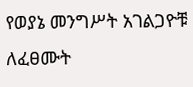የወያኔ መንግሥት አገልጋዮቹ ለፈፀሙት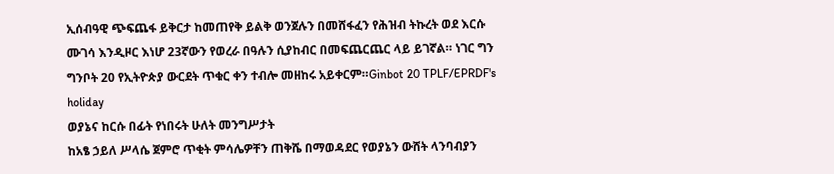ኢሰብዓዊ ጭፍጨፋ ይቅርታ ከመጠየቅ ይልቅ ወንጀሉን በመሸፋፈን የሕዝብ ትኩረት ወደ እርሱ ሙገሳ እንዲዞር እነሆ 23ኛውን የወረራ በዓሉን ሲያከብር በመፍጨርጨር ላይ ይገኛል። ነገር ግን ግንቦት 20 የኢትዮጵያ ውርደት ጥቁር ቀን ተብሎ መዘከሩ አይቀርም።Ginbot 20 TPLF/EPRDF's holiday
ወያኔና ከርሱ በፊት የነበሩት ሁለት መንግሥታት
ከአፄ ኃይለ ሥላሴ ጀምሮ ጥቂት ምሳሌዎቸን ጠቅሼ በማወዳደር የወያኔን ውሸት ላንባብያን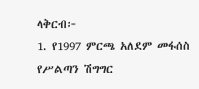ላቅርብ፦
1. የ1997 ምርጫ አለደም መፋሰስ የሥልጣን ሽግግር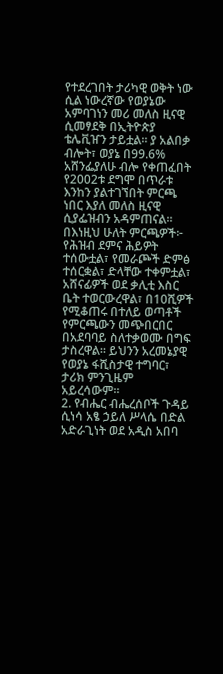የተደረገበት ታሪካዊ ወቅት ነው ሲል ነውረኛው የወያኔው አምባገነን መሪ መለስ ዚናዊ ሲመፃደቅ በኢትዮጵያ ቴሌቪዠን ታይቷል። ያ አልበቃ ብሎት፣ ወያኔ በ99.6% አሸንፌያለሁ ብሎ የቀጠፈበት የ2002ቱ ደግሞ በጥራቱ እንከን ያልተገኘበት ምርጫ ነበር እያለ መለስ ዚናዊ ሲያፌዝብን አዳምጠናል። በእነዚህ ሁለት ምርጫዎች፦ የሕዝብ ደምና ሕይዎት ተሰውቷል፣ የመራጮች ድምፅ ተሰርቋል፣ ድላቸው ተቀምቷል፣ አሸናፊዎች ወደ ቃሊቲ እስር ቤት ተወርውረዋል፣ በ10ሺዎች የሚቆጠሩ በተለይ ወጣቶች የምርጫውን መጭበርበር በአደባባይ ስለተቃወሙ በግፍ ታስረዋል። ይህንን አረመኔያዊ የወያኔ ፋሺስታዊ ተግባር፣ ታሪክ ምንጊዜም አይረሳውም።
2. የብሔር ብሔረሰቦች ጉዳይ ሲነሳ አፄ ኃይለ ሥላሴ በድል አድራጊነት ወደ አዲስ አበባ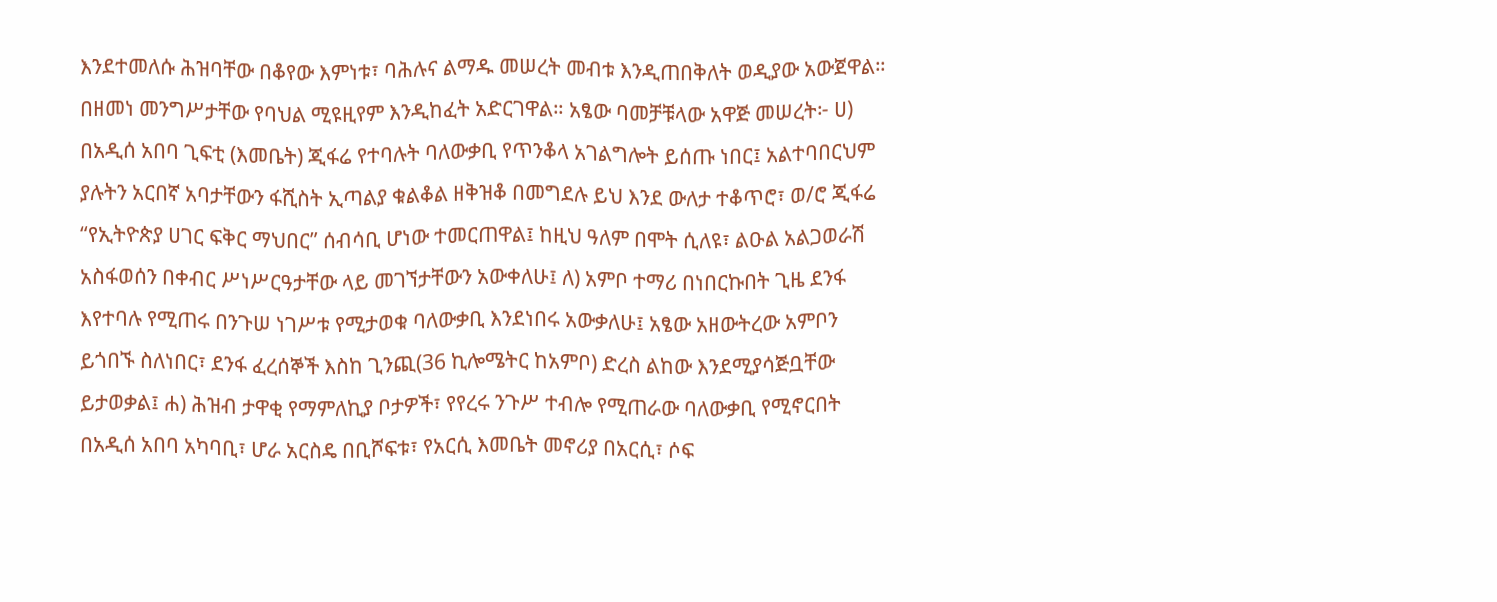እንደተመለሱ ሕዝባቸው በቆየው እምነቱ፣ ባሕሉና ልማዱ መሠረት መብቱ እንዲጠበቅለት ወዲያው አውጀዋል። በዘመነ መንግሥታቸው የባህል ሚዩዚየም እንዲከፈት አድርገዋል። አፄው ባመቻቹላው አዋጅ መሠረት፦ ሀ) በአዲሰ አበባ ጊፍቲ (እመቤት) ጂፋሬ የተባሉት ባለውቃቢ የጥንቆላ አገልግሎት ይሰጡ ነበር፤ አልተባበርህም ያሉትን አርበኛ አባታቸውን ፋሺስት ኢጣልያ ቁልቆል ዘቅዝቆ በመግደሉ ይህ እንደ ውለታ ተቆጥሮ፣ ወ/ሮ ጂፋሬ “የኢትዮጵያ ሀገር ፍቅር ማህበር” ሰብሳቢ ሆነው ተመርጠዋል፤ ከዚህ ዓለም በሞት ሲለዩ፣ ልዑል አልጋወራሽ አስፋወሰን በቀብር ሥነሥርዓታቸው ላይ መገኘታቸውን አውቀለሁ፤ ለ) አምቦ ተማሪ በነበርኩበት ጊዜ ደንፋ እየተባሉ የሚጠሩ በንጉሠ ነገሥቱ የሚታወቁ ባለውቃቢ እንደነበሩ አውቃለሁ፤ አፄው አዘውትረው አምቦን ይጎበኙ ስለነበር፣ ደንፋ ፈረሰኞች እስከ ጊንጪ(36 ኪሎሜትር ከአምቦ) ድረስ ልከው እንደሚያሳጅቧቸው ይታወቃል፤ ሐ) ሕዝብ ታዋቂ የማምለኪያ ቦታዎች፣ የየረሩ ንጉሥ ተብሎ የሚጠራው ባለውቃቢ የሚኖርበት በአዲሰ አበባ አካባቢ፣ ሆራ አርስዴ በቢሾፍቱ፣ የአርሲ እመቤት መኖሪያ በአርሲ፣ ሶፍ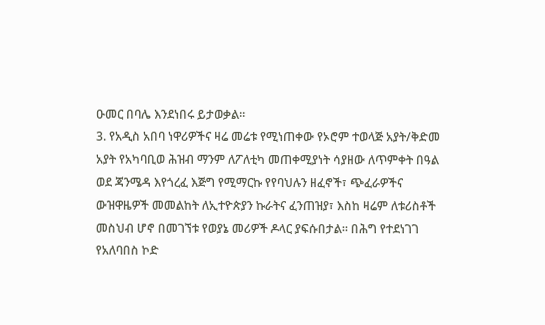ዑመር በባሌ እንደነበሩ ይታወቃል።
3. የአዲስ አበባ ነዋሪዎችና ዛሬ መሬቱ የሚነጠቀው የኦሮም ተወላጅ አያት/ቅድመ አያት የአካባቢወ ሕዝብ ማንም ለፖለቲካ መጠቀሚያነት ሳያዘው ለጥምቀት በዓል ወደ ጃንሜዳ እየጎረፈ እጅግ የሚማርኩ የየባህሉን ዘፈኖች፣ ጭፈራዎችና ውዝዋዜዎች መመልከት ለኢተዮጵያን ኩራትና ፈንጠዝያ፣ እስከ ዛሬም ለቱሪስቶች መስህብ ሆኖ በመገኘቱ የወያኔ መሪዎች ዶላር ያፍሱበታል። በሕግ የተደነገገ የአለባበስ ኮድ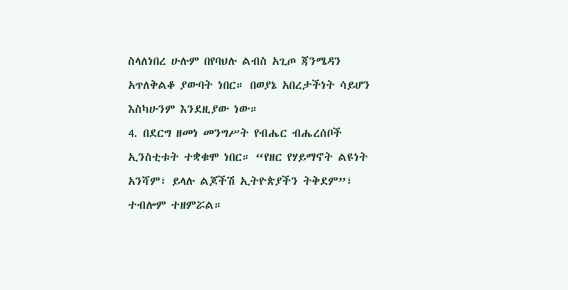ስላለነበረ ሁሉም በየባህሉ ልብስ አጊጦ ጃንሜዳን አጥለቅልቆ ያውባት ነበር። በወያኔ አበረታችነት ሳይሆን እስካሁንም እንደዚያው ነው።
4. በደርግ ዘመነ መንግሥት የብሔር ብሔረሰቦች ኢንስቲቱት ተቋቁሞ ነበር። “የዘር የሃይማኖት ልዩነት አንሻም፣ ይላሉ ልጆችሽ ኢትዮጵያችን ትቅደም”፣ ተብሎም ተዘምሯል።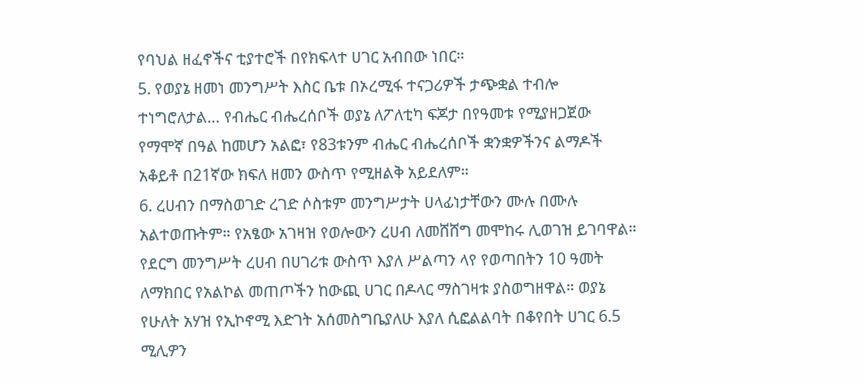የባህል ዘፈኖችና ቲያተሮች በየክፍላተ ሀገር አብበው ነበር።
5. የወያኔ ዘመነ መንግሥት እስር ቤቱ በኦረሚፋ ተናጋሪዎች ታጭቋል ተብሎ ተነግሮለታል… የብሔር ብሔረሰቦች ወያኔ ለፖለቲካ ፍጆታ በየዓመቱ የሚያዘጋጀው የማሞኛ በዓል ከመሆን አልፎ፣ የ83ቱንም ብሔር ብሔረሰቦች ቋንቋዎችንና ልማዶች አቆይቶ በ21ኛው ክፍለ ዘመን ውስጥ የሚዘልቅ አይደለም።
6. ረሀብን በማስወገድ ረገድ ሶስቱም መንግሥታት ሀላፊነታቸውን ሙሉ በሙሉ አልተወጡትም። የአፄው አገዛዝ የወሎውን ረሀብ ለመሸሸግ መሞከሩ ሊወገዝ ይገባዋል። የደርግ መንግሥት ረሀብ በሀገሪቱ ውስጥ እያለ ሥልጣን ላየ የወጣበትን 10 ዓመት ለማክበር የአልኮል መጠጦችን ከውጪ ሀገር በዶላር ማስገዛቱ ያስወግዘዋል። ወያኔ የሁለት አሃዝ የኢኮኖሚ እድገት አሰመስግቤያለሁ እያለ ሲፎልልባት በቆየበት ሀገር 6.5 ሚሊዎን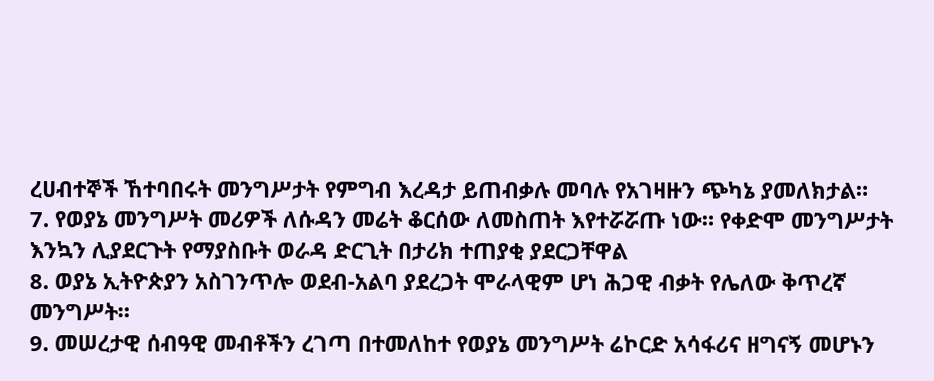ረሀብተኞች ኸተባበሩት መንግሥታት የምግብ እረዳታ ይጠብቃሉ መባሉ የአገዛዙን ጭካኔ ያመለክታል።
7. የወያኔ መንግሥት መሪዎች ለሱዳን መሬት ቆርሰው ለመስጠት እየተሯሯጡ ነው። የቀድሞ መንግሥታት እንኳን ሊያደርጉት የማያስቡት ወራዳ ድርጊት በታሪክ ተጠያቂ ያደርጋቸዋል
8. ወያኔ ኢትዮጵያን አስገንጥሎ ወደብ-አልባ ያደረጋት ሞራላዊም ሆነ ሕጋዊ ብቃት የሌለው ቅጥረኛ መንግሥት።
9. መሠረታዊ ሰብዓዊ መብቶችን ረገጣ በተመለከተ የወያኔ መንግሥት ሬኮርድ አሳፋሪና ዘግናኝ መሆኑን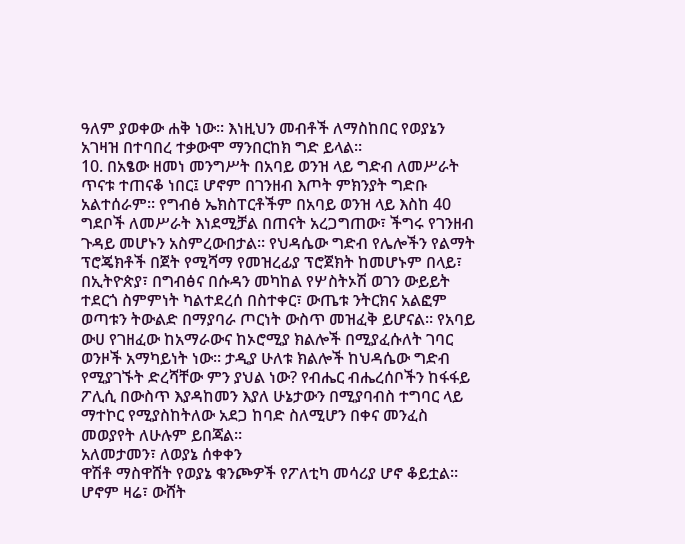ዓለም ያወቀው ሐቅ ነው። እነዚህን መብቶች ለማስከበር የወያኔን አገዛዝ በተባበረ ተቃውሞ ማንበርከክ ግድ ይላል።
10. በአፄው ዘመነ መንግሥት በአባይ ወንዝ ላይ ግድብ ለመሥራት ጥናቱ ተጠናቆ ነበር፤ ሆኖም በገንዘብ እጦት ምክንያት ግድቡ አልተሰራም። የግብፅ ኤክስፐርቶችም በአባይ ወንዝ ላይ እስከ 40 ግደቦች ለመሥራት እነደሚቻል በጠናት አረጋግጠው፣ ችግሩ የገንዘብ ጉዳይ መሆኑን አስምረውበታል። የህዳሴው ግድብ የሌሎችን የልማት ፕሮጄክቶች በጀት የሚሻማ የመዝረፊያ ፕሮጀክት ከመሆኑም በላይ፣ በኢትዮጵያ፣ በግብፅና በሱዳን መካከል የሦስትኦሽ ወገን ውይይት ተደርጎ ስምምነት ካልተደረሰ በስተቀር፣ ውጤቱ ንትርክና አልፎም ወጣቱን ትውልድ በማያባራ ጦርነት ውስጥ መዝፈቅ ይሆናል። የአባይ ውሀ የገዘፈው ከአማራውና ከኦሮሚያ ክልሎች በሚያፈሱለት ገባር ወንዞች አማካይነት ነው። ታዲያ ሁለቱ ክልሎች ከህዳሴው ግድብ የሚያገኙት ድረሻቸው ምን ያህል ነው? የብሔር ብሔረሰቦችን ከፋፋይ ፖሊሲ በውስጥ እያዳከመን እያለ ሁኔታውን በሚያባብስ ተግባር ላይ ማተኮር የሚያስከትለው አደጋ ከባድ ስለሚሆን በቀና መንፈስ መወያየት ለሁሉም ይበጃል።
አለመታመን፣ ለወያኔ ሰቀቀን
ዋሽቶ ማስዋሸት የወያኔ ቁንጮዎች የፖለቲካ መሳሪያ ሆኖ ቆይቷል። ሆኖም ዛሬ፣ ውሸት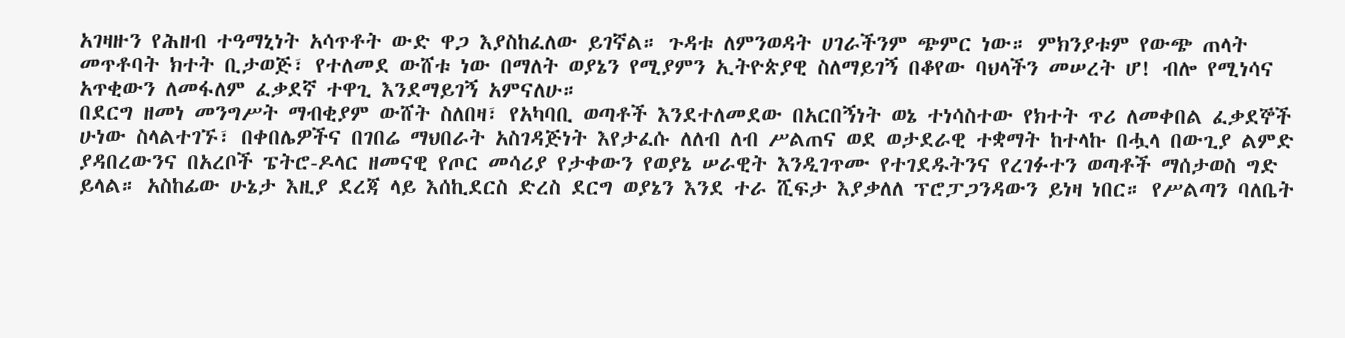አገዛዙን የሕዘብ ተዓማኒነት አሳጥቶት ውድ ዋጋ እያስከፈለው ይገኛል። ጉዳቱ ለምንወዳት ሀገራችንም ጭምር ነው። ምክንያቱም የውጭ ጠላት መጥቶባት ክተት ቢታወጅ፣ የተለመደ ውሸቱ ነው በማለት ወያኔን የሚያምን ኢትዮጵያዊ ስለማይገኝ በቆየው ባህላችን መሠረት ሆ! ብሎ የሚነሳና አጥቂውን ለመፋለም ፈቃደኛ ተዋጊ እንደማይገኝ አምናለሁ።
በደርግ ዘመነ መንግሥት ማብቂያም ውሸት ስለበዛ፣ የአካባቢ ወጣቶች እንደተለመደው በአርበኝነት ወኔ ተነሳስተው የክተት ጥሪ ለመቀበል ፈቃደኞች ሁነው ስላልተገኙ፣ በቀበሌዎችና በገበሬ ማህበራት አስገዳጅነት እየታፈሱ ለለብ ለብ ሥልጠና ወደ ወታደራዊ ተቋማት ከተላኩ በሗላ በውጊያ ልምድ ያዳበረውንና በአረቦች ፔትሮ-ዶላር ዘመናዊ የጦር መሳሪያ የታቀውን የወያኔ ሠራዊት እንዲገጥሙ የተገደዱትንና የረገፉተን ወጣቶች ማሰታወስ ግድ ይላል። አስከፊው ሁኔታ እዚያ ደረጃ ላይ እሰኪደርስ ድረስ ደርግ ወያኔን እንደ ተራ ሺፍታ እያቃለለ ፕሮፓጋንዳውን ይነዛ ነበር። የሥልጣን ባለቤት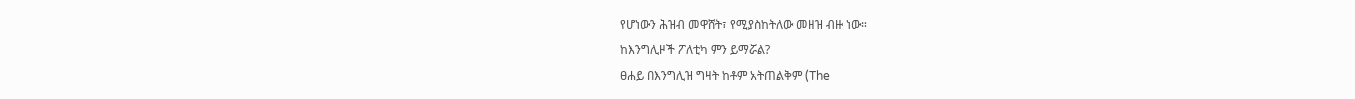የሆነውን ሕዝብ መዋሸት፣ የሚያስከትለው መዘዝ ብዙ ነው።
ከእንግሊዞች ፖለቲካ ምን ይማሯል?
ፀሐይ በእንግሊዝ ግዛት ከቶም አትጠልቅም (The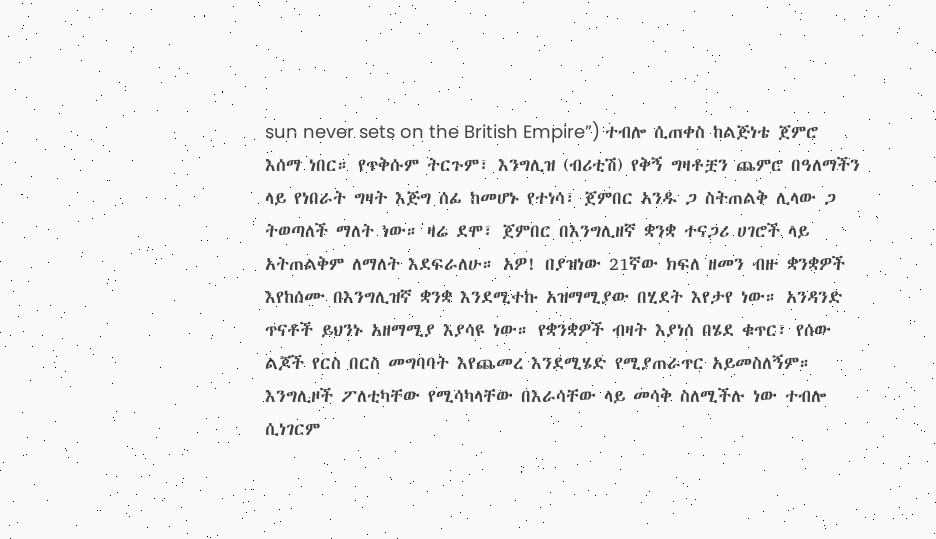sun never sets on the British Empire”) ተብሎ ሲጠቀስ ከልጅነቴ ጀምሮ እሰማ ነበር። የጥቅሱም ትርጉም፣ እንግሊዝ (ብሪቲሽ) የቅኝ ግዛቶቿን ጨምሮ በዓለማችን ላይ የነበራት ግዛት እጅግ ሰፊ ከመሆኑ የተነሳ፣ ጀምበር አንዱ ጋ ስትጠልቅ ሊላው ጋ ትወጣለች ማለት ነው። ዛሬ ደሞ፣ ጀምበር በእንግሊዘኛ ቋንቋ ተናጋሪ ሀገሮች ላይ አትጠልቅም ለማለት እደፍራለሁ። አዎ! በያዝነው 21ኛው ክፍለ ዘመን ብዙ ቋንቋዎች እየከሰሙ በእንግሊዝኛ ቋንቋ እንደሚተኩ አዝማሚያው በሂደት እየታየ ነው። አንዳንድ ጥናቶች ይህንኑ አዘማሚያ እያሳዩ ነው። የቋንቋዎች ብዛት እያነሰ በሄደ ቁጥር፣ የሰው ልጆች የርስ በርስ መግባባት እየጨመረ እንደሚሄድ የሚያጠራጥር አይመስለኝም።
እንግሊዞች ፖለቲካቸው የሚሳካላቸው በእራሳቸው ላይ መሳቅ ስለሚችሉ ነው ተብሎ ሲነገርም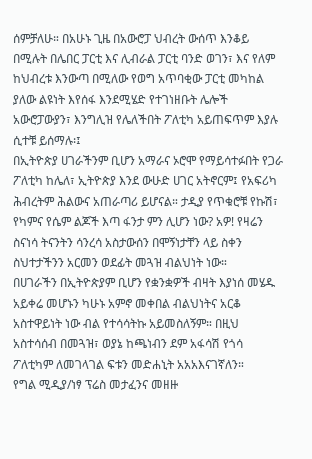ሰምቻለሁ። በአሁኑ ጊዜ በአውሮፓ ህብረት ውሰጥ እንቆይ በሚሉት በሌበር ፓርቲ እና ሊብራል ፓርቲ ባንድ ወገን፣ እና የለም ከህብረቱ እንውጣ በሚለው የወግ አጥባቂው ፓርቲ መካከል ያለው ልዩነት እየሰፋ እንደሚሄድ የተገነዘቡት ሌሎች አውሮፓውያን፣ እንግሊዝ የሌለችበት ፖለቲካ አይጠፍጥም እያሉ ሲተቹ ይሰማሉ፡፤
በኢትዮጵያ ሀገራችንም ቢሆን አማራና ኦሮሞ የማይሳተፉበት የጋራ ፖለቲካ ከሌለ፣ ኢትዮጵያ እንደ ውሁድ ሀገር አትኖርም፤ የአፍሪካ ሕብረትም ሕልውና አጠራጣሪ ይሆናል። ታዲያ የጥቁሮቹ የኩሽ፣ የካምና የሴም ልጆች እጣ ፋንታ ምን ሊሆን ነው? አዎ! የዛሬን ስናነሳ ትናንትን ሳንረሳ አስታውሰን በሞኝነታቸን ላይ ስቀን ስህተታችንን አርመን ወደፊት መጓዝ ብልህነት ነው።
በሀገራችን በኢትዮጵያም ቢሆን የቋንቋዎች ብዛት እያነሰ መሄዱ አይቀሬ መሆኑን ካሁኑ አምኖ መቀበል ብልህነትና አርቆ አስተዋይነት ነው ብል የተሳሳትኩ አይመስለኝም። በዚህ አስተሳሰብ በመጓዝ፣ ወያኔ ከጫነብን ደም አፋሳሽ የጎሳ ፖለቲካም ለመገላገል ፍቱን መድሐኒት አአአእናገኛለን።
የግል ሚዲያ/ነፃ ፕሬስ መታፈንና መዘዙ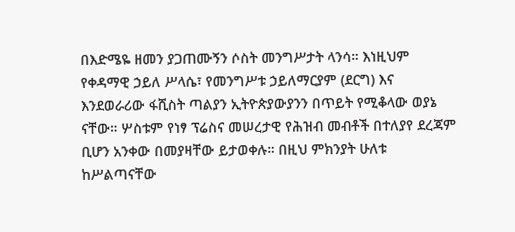በእድሜዬ ዘመን ያጋጠሙኝን ሶስት መንግሥታት ላንሳ። እነዚህም የቀዳማዊ ኃይለ ሥላሴ፣ የመንግሥቱ ኃይለማርያም (ደርግ) እና እንደወራሪው ፋሺስት ጣልያን ኢትዮጵያውያንን በጥይት የሚቆላው ወያኔ ናቸው። ሦስቱም የነፃ ፕሬስና መሠረታዊ የሕዝብ መብቶች በተለያየ ደረጃም ቢሆን አንቀው በመያዛቸው ይታወቀሉ። በዚህ ምክንያት ሁለቱ ከሥልጣናቸው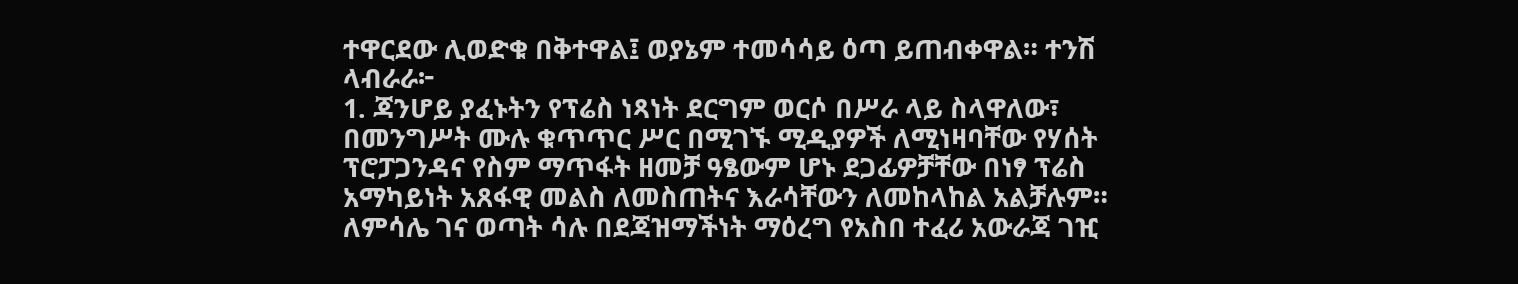ተዋርደው ሊወድቁ በቅተዋል፤ ወያኔም ተመሳሳይ ዕጣ ይጠብቀዋል። ተንሽ ላብራራ፦
1. ጃንሆይ ያፈኑትን የፕሬስ ነጻነት ደርግም ወርሶ በሥራ ላይ ስላዋለው፣ በመንግሥት ሙሉ ቁጥጥር ሥር በሚገኙ ሚዲያዎች ለሚነዛባቸው የሃሰት ፕሮፓጋንዳና የስም ማጥፋት ዘመቻ ዓፄውም ሆኑ ደጋፊዎቻቸው በነፃ ፕሬስ አማካይነት አጸፋዊ መልስ ለመስጠትና እራሳቸውን ለመከላከል አልቻሉም። ለምሳሌ ገና ወጣት ሳሉ በደጃዝማችነት ማዕረግ የአስበ ተፈሪ አውራጃ ገዢ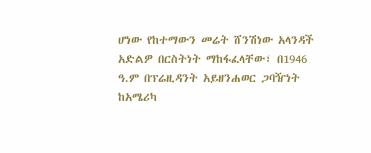ሆነው የከተማውን መሬት ሸንሽነው አላንዳች አድልዎ በርስትነት ማከፋፈላቸው፣ በ1946 ዓ.ም በፕሬዚዳንት አይዘንሐወር ጋባዥነት ከአሜሪካ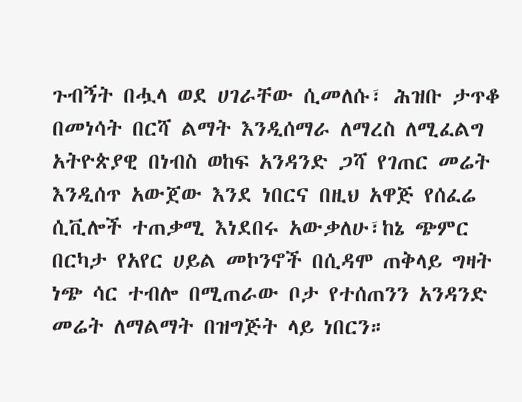ጉብኝት በሗላ ወደ ሀገራቸው ሲመለሱ፣ ሕዝቡ ታጥቆ በመነሳት በርሻ ልማት እንዲሰማራ ለማረስ ለሚፈልግ አትዮጵያዊ በነብስ ወከፍ አንዳንድ ጋሻ የገጠር መሬት እንዲሰጥ አውጀው እንደ ነበርና በዚህ አዋጅ የሰፈሬ ሲቪሎች ተጠቃሚ እነደበሩ አውቃለሁ፣ከኔ ጭምር በርካታ የአየር ሀይል መኮንኖች በሲዳሞ ጠቅላይ ግዛት ነጭ ሳር ተብሎ በሚጠራው ቦታ የተሰጠንን አንዳንድ መሬት ለማልማት በዝግጅት ላይ ነበርን።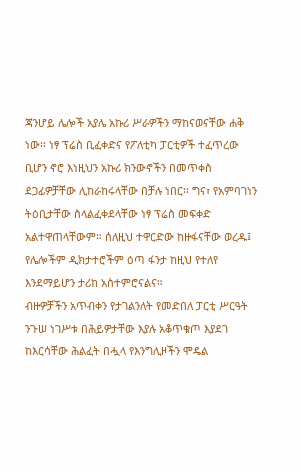ጃንሆይ ሌሎች አያሌ አኩሪ ሥራዎችን ማከናወናቸው ሐቅ ነው፡፡ ነፃ ፕሬስ ቢፈቀድና የፖለቲካ ፓርቲዎች ተፈጥረው ቢሆን ኖሮ እነዚህን አኩሪ ክንውኖችን በመጥቀስ ደጋፊዎቻቸው ሊከራከሩላቸው በቻሉ ነበር፡፡ ግና፣ የአምባገነን ትዕቢታቸው ስላልፈቀደላቸው ነፃ ፕሬስ መፍቀድ አልተዋጠላቸውም። ሰለዚህ ተዋርድው ከዙፋናቸው ወረዱ፤ የሌሎችም ዲክታተሮችም ዕጣ ፋንታ ከዚህ የተለየ እንደማይሆን ታሪከ አስተምሮናልና።
ብዙዎቻችን አጥብቀን የታገልንለት የመድበለ ፓርቲ ሥርዓት ንጉሠ ነገሥቱ በሕይዎታቸው እያሉ አቆጥቁጦ እያደገ ከእርሳቸው ሕልፈት በሗላ የእንግሊዞችን ሞዴል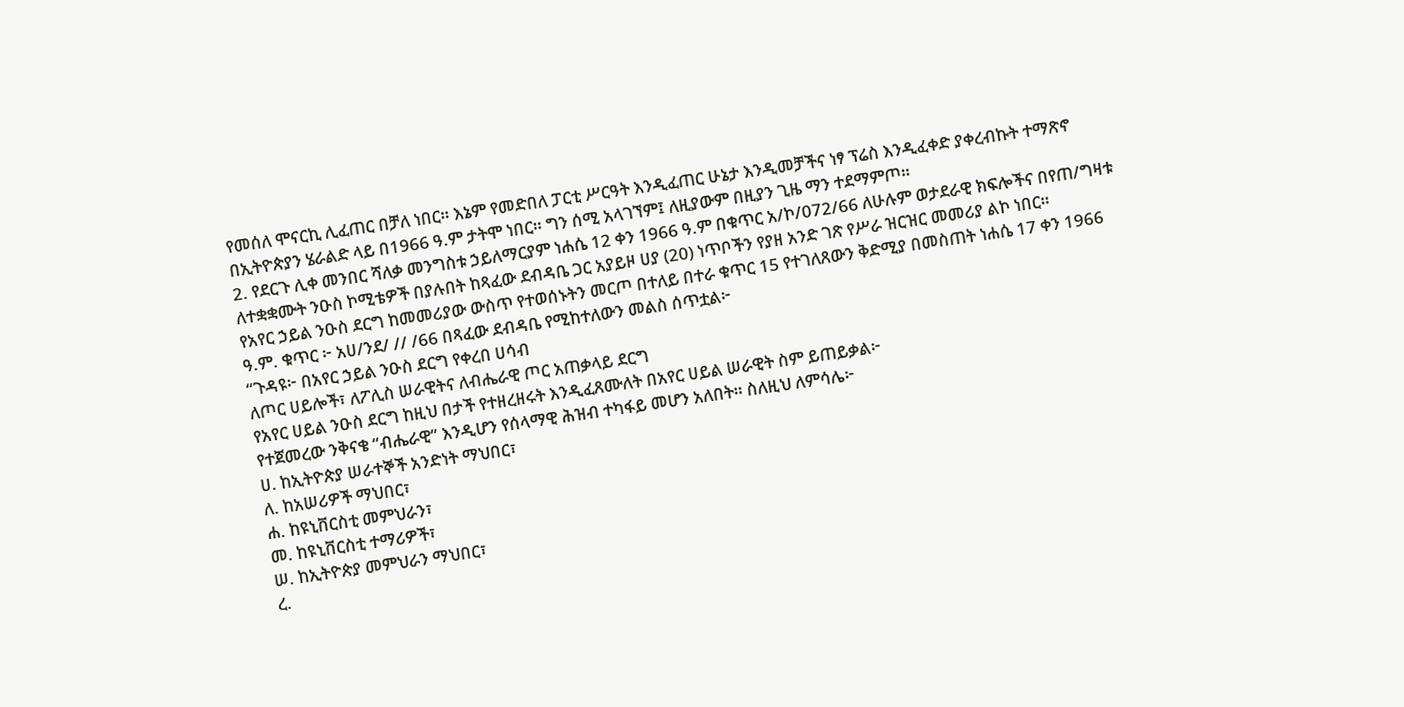የመሰለ ሞናርኪ ሊፈጠር በቻለ ነበር። እኔም የመድበለ ፓርቲ ሥርዓት እንዲፈጠር ሁኔታ እንዲመቻችና ነፃ ፕሬስ እንዲፈቀድ ያቀረብኩት ተማጽኖ በኢትዮጵያን ሄራልድ ላይ በ1966 ዓ.ም ታትሞ ነበር። ግን ሰሚ አላገኘም፤ ለዚያውም በዚያን ጊዜ ማን ተደማምጦ።
2. የደርጉ ሊቀ መንበር ሻለቃ መንግስቱ ኃይለማርያም ነሐሴ 12 ቀን 1966 ዓ.ም በቁጥር አ/ኮ/072/66 ለሁሉም ወታደራዊ ክፍሎችና በየጠ/ግዛቱ ለተቋቋሙት ንዑስ ኮሚቴዎች በያሉበት ከጻፈው ደብዳቤ ጋር አያይዞ ሀያ (20) ነጥቦችን የያዘ አንድ ገጽ የሥራ ዝርዝር መመሪያ ልኮ ነበር።
የአየር ኃይል ንዑስ ደርግ ከመመሪያው ውስጥ የተወሰኑትን መርጦ በተለይ በተራ ቁጥር 15 የተገለጸውን ቅድሚያ በመስጠት ነሐሴ 17 ቀን 1966 ዓ.ም. ቁጥር ፦ አሀ/ንደ/ // /66 በጻፈው ደብዳቤ የሚከተለውን መልስ ሰጥቷል፦
“ጉዳዩ፦ በአየር ኃይል ንዑስ ደርግ የቀረበ ሀሳብ
ለጦር ሀይሎች፣ ለፖሊስ ሠራዊትና ለብሔራዊ ጦር አጠቃላይ ደርግ
የአየር ሀይል ንዑስ ደርግ ከዚህ በታች የተዘረዘሩት እንዲፈጸሙለት በአየር ሀይል ሠራዊት ስም ይጠይቃል፦
የተጀመረው ንቅናቄ “ብሔራዊ” እንዲሆን የሰላማዊ ሕዝብ ተካፋይ መሆን አለበት። ስለዚህ ለምሳሌ፦
ሀ. ከኢትዮጵያ ሠራተኞች አንድነት ማህበር፣
ለ. ከአሠሪዎች ማህበር፣
ሐ. ከዩኒቨርስቲ መምህራን፣
መ. ከዩኒቨርስቲ ተማሪዎች፣
ሠ. ከኢትዮጵያ መምህራን ማህበር፣
ረ.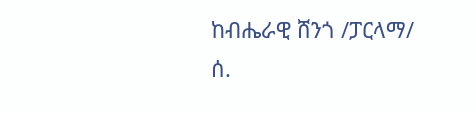ከብሔራዊ ሸንጎ /ፓርላማ/
ሰ.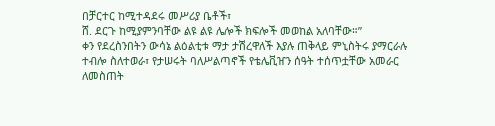በቻርተር ከሚተዳደሩ መሥሪያ ቤቶች፣
ሸ. ደርጉ ከሚያምንባቸው ልዩ ልዩ ሌሎች ክፍሎች መወከል አለባቸው።”
ቀን የደረስንበትን ውሳኔ ልዕልቲቱ ማታ ታሽረዋለች እያሉ ጠቅላይ ምኒስትሩ ያማርራሉ ተብሎ ስለተወራ፣ የታሠሩት ባለሥልጣኖች የቴሌቪዠን ሰዓት ተሰጥቷቸው አመራር ለመስጠት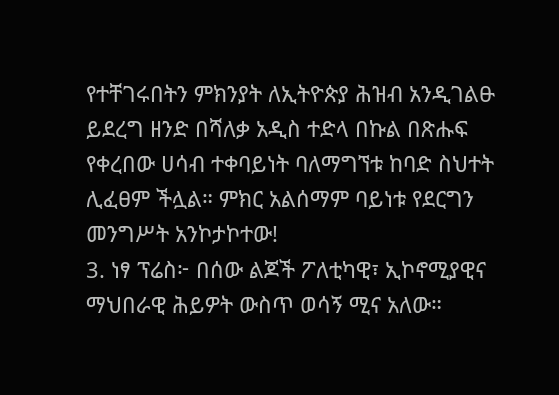የተቸገሩበትን ምክንያት ለኢትዮጵያ ሕዝብ አንዲገልፁ ይደረግ ዘንድ በሻለቃ አዲስ ተድላ በኩል በጽሑፍ የቀረበው ሀሳብ ተቀባይነት ባለማግኘቱ ከባድ ስህተት ሊፈፀም ችሏል። ምክር አልሰማም ባይነቱ የደርግን መንግሥት አንኮታኮተው!
3. ነፃ ፕሬስ፦ በሰው ልጆች ፖለቲካዊ፣ ኢኮኖሚያዊና ማህበራዊ ሕይዎት ውስጥ ወሳኝ ሚና አለው።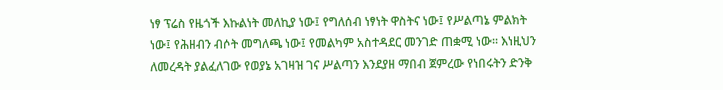ነፃ ፕሬስ የዜጎች እኩልነት መለኪያ ነው፤ የግለሰብ ነፃነት ዋስትና ነው፤ የሥልጣኔ ምልክት ነው፤ የሕዘብን ብሶት መግለጫ ነው፤ የመልካም አስተዳደር መንገድ ጠቋሚ ነው። እነዚህን ለመረዳት ያልፈለገው የወያኔ አገዛዝ ገና ሥልጣን እንደያዘ ማበብ ጀምረው የነበሩትን ድንቅ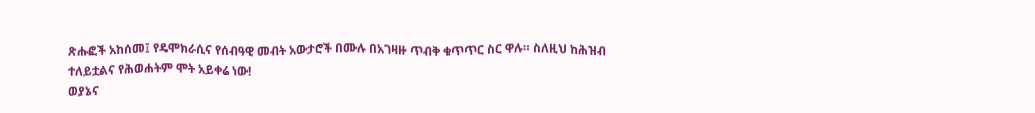ጽሑፎች አከሰመ፤ የዴሞክራሲና የሰብዓዊ መብት አውታሮች በሙሉ በአገዛዙ ጥብቅ ቁጥጥር ስር ዋሉ። ስለዚህ ከሕዝብ ተለይቷልና የሕወሐትም ሞት አይቀሬ ነው!
ወያኔና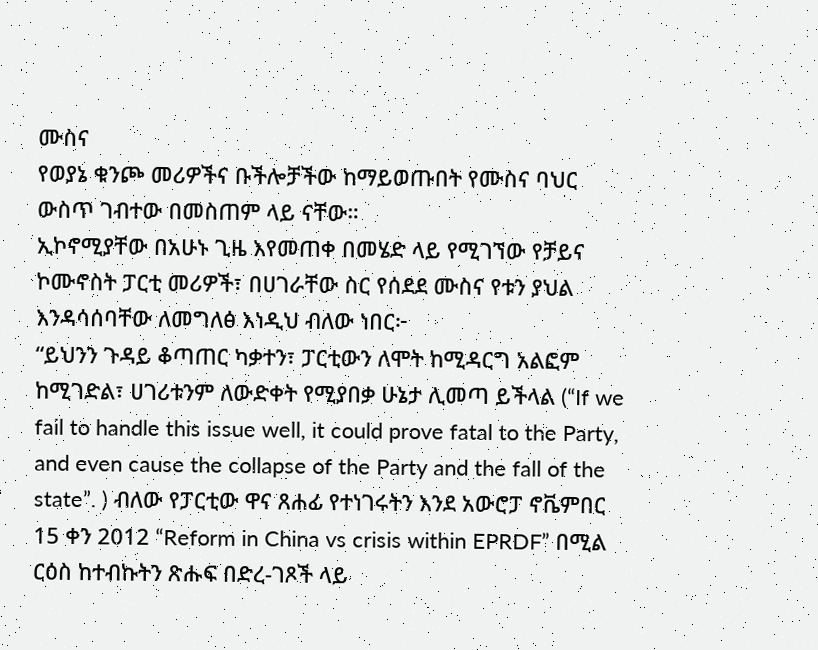ሙስና
የወያኔ ቁንጮ መሪዎችና ቡችሎቻችው ከማይወጡበት የሙስና ባህር ውስጥ ገብተው በመስጠም ላይ ናቸው።
ኢኮኖሚያቸው በአሁኑ ጊዜ እየመጠቀ በመሄድ ላይ የሚገኘው የቻይና ኮሙኖስት ፓርቲ መሪዎች፣ በሀገራቸው ስር የሰደደ ሙስና የቱን ያህል እንዳሳሰባቸው ለመግለፅ እነዲህ ብለው ነበር፦
“ይህንን ጉዳይ ቆጣጠር ካቃተን፣ ፓርቲውን ለሞት ከሚዳርግ አልፎም ከሚገድል፣ ሀገሪቱንም ለውድቀት የሚያበቃ ሁኔታ ሊመጣ ይችላል (“If we fail to handle this issue well, it could prove fatal to the Party, and even cause the collapse of the Party and the fall of the state”. ) ብለው የፓርቲው ዋና ጸሐፊ የተነገሩትን እንደ አውሮፓ ኖቬምበር 15 ቀን 2012 “Reform in China vs crisis within EPRDF” በሚል ርዕስ ከተብኩትን ጽሑፍ በድረ-ገጾች ላይ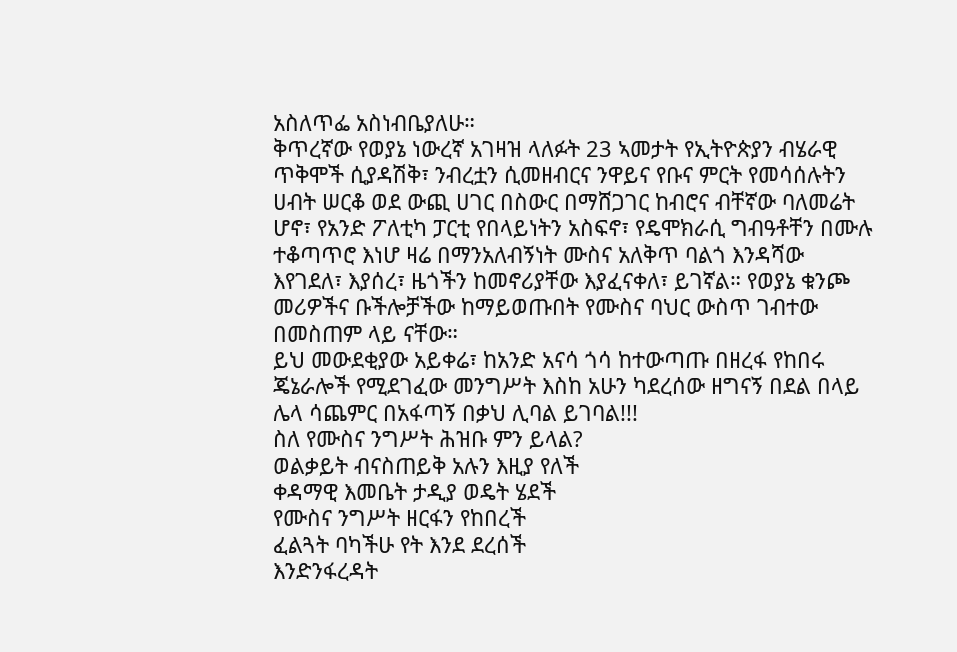አስለጥፌ አስነብቤያለሁ።
ቅጥረኛው የወያኔ ነውረኛ አገዛዝ ላለፉት 23 ኣመታት የኢትዮጵያን ብሄራዊ ጥቅሞች ሲያዳሽቅ፣ ንብረቷን ሲመዘብርና ንዋይና የቡና ምርት የመሳሰሉትን ሀብት ሠርቆ ወደ ውጪ ሀገር በስውር በማሸጋገር ከብሮና ብቸኛው ባለመሬት ሆኖ፣ የአንድ ፖለቲካ ፓርቲ የበላይነትን አስፍኖ፣ የዴሞክራሲ ግብዓቶቸን በሙሉ ተቆጣጥሮ እነሆ ዛሬ በማንአለብኝነት ሙስና አለቅጥ ባልጎ እንዳሻው እየገደለ፣ እያሰረ፣ ዜጎችን ከመኖሪያቸው እያፈናቀለ፣ ይገኛል። የወያኔ ቁንጮ መሪዎችና ቡችሎቻችው ከማይወጡበት የሙስና ባህር ውስጥ ገብተው በመስጠም ላይ ናቸው።
ይህ መውደቂያው አይቀሬ፣ ከአንድ አናሳ ጎሳ ከተውጣጡ በዘረፋ የከበሩ ጄኔራሎች የሚደገፈው መንግሥት እስከ አሁን ካደረሰው ዘግናኝ በደል በላይ ሌላ ሳጨምር በአፋጣኝ በቃህ ሊባል ይገባል!!!
ስለ የሙስና ንግሥት ሕዝቡ ምን ይላል?
ወልቃይት ብናስጠይቅ አሉን እዚያ የለች
ቀዳማዊ እመቤት ታዲያ ወዴት ሄደች
የሙስና ንግሥት ዘርፋን የከበረች
ፈልጓት ባካችሁ የት እንደ ደረሰች
እንድንፋረዳት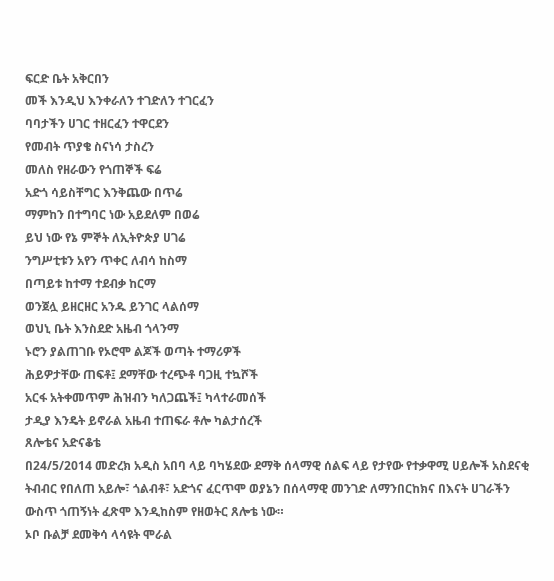ፍርድ ቤት አቅርበን
መች እንዲህ እንቀራለን ተገድለን ተገርፈን
ባባታችን ሀገር ተዘርፈን ተዋርደን
የመብት ጥያቄ ስናነሳ ታስረን
መለስ የዘራውን የጎጠኞች ፍሬ
አድጎ ሳይስቸግር እንቅጨው በጥሬ
ማምከን በተግባር ነው አይደለም በወሬ
ይህ ነው የኔ ምኞት ለኢትዮጵያ ሀገሬ
ንግሥቲቱን አየን ጥቀር ለብሳ ከስማ
በጣይቱ ከተማ ተደብቃ ከርማ
ወንጀሏ ይዘርዘር አንዱ ይንገር ላልሰማ
ወህኒ ቤት እንስደድ አዜብ ጎላንማ
ኑሮን ያልጠገቡ የኦሮሞ ልጆች ወጣት ተማሪዎች
ሕይዎታቸው ጠፍቶ፤ ደማቸው ተረጭቶ ባጋዚ ተኳሾች
አርፋ አትቀመጥም ሕዝብን ካለጋጨች፤ ካላተራመሰች
ታዲያ እንዴት ይኖራል አዜብ ተጠፍራ ቶሎ ካልታሰረች
ጸሎቴና አድናቆቴ
በ24/5/2014 መድረክ አዲስ አበባ ላይ ባካሄደው ደማቅ ሰላማዊ ሰልፍ ላይ የታየው የተቃዋሚ ሀይሎች አስደናቂ ትብብር የበለጠ አይሎ፣ ጎልብቶ፣ አድጎና ፈርጥሞ ወያኔን በሰላማዊ መንገድ ለማንበርከክና በእናት ሀገራችን ውስጥ ጎጠኝነት ፈጽሞ እንዲከስም የዘወትር ጸሎቴ ነው።
ኦቦ ቡልቻ ደመቅሳ ላሳዩት ሞራል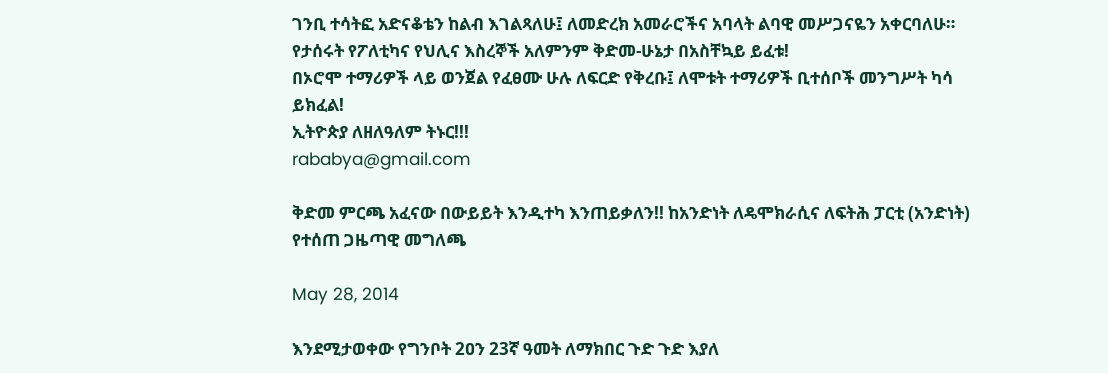ገንቢ ተሳትፎ አድናቆቴን ከልብ እገልጻለሁ፤ ለመድረክ አመራሮችና አባላት ልባዊ መሥጋናዬን አቀርባለሁ።
የታሰሩት የፖለቲካና የህሊና እስረኞች አለምንም ቅድመ-ሁኔታ በአስቸኳይ ይፈቱ!
በኦሮሞ ተማሪዎች ላይ ወንጀል የፈፀሙ ሁሉ ለፍርድ የቅረቡ፤ ለሞቱት ተማሪዎች ቢተሰቦች መንግሥት ካሳ ይክፈል!
ኢትዮጵያ ለዘለዓለም ትኑር!!!
rababya@gmail.com

ቅድመ ምርጫ አፈናው በውይይት እንዲተካ እንጠይቃለን!! ከአንድነት ለዴሞክራሲና ለፍትሕ ፓርቲ (አንድነት) የተሰጠ ጋዜጣዊ መግለጫ

May 28, 2014

እንደሚታወቀው የግንቦት 2ዐን 23ኛ ዓመት ለማክበር ጉድ ጉድ እያለ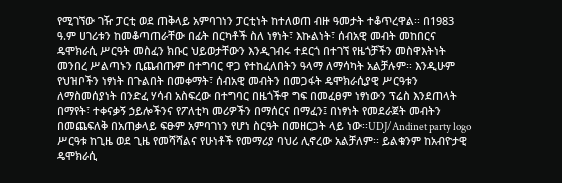የሚገኘው ገዥ ፓርቲ ወደ ጠቅላይ አምባገነን ፓርቲነት ከተለወጠ ብዙ ዓመታት ተቆጥረዋል፡፡ በ1983 ዓ.ም ሀገሪቱን ከመቆጣጠራቸው በፊት በርካቶች ስለ ነፃነት፣ እኩልነት፣ ሰብአዊ መብት መከበርና ዴሞክራሲ ሥርዓት መስፈን ክቡር ህይወታቸውን እንዲገብሩ ተደርጎ በተገኘ የዜጎቻችን መስዋእትነት መንበረ ሥልጣኑን ቢጨብጡም በተግባር ዋጋ የተከፈለበትን ዓላማ ለማሳካት አልቻሉም፡፡ እንዲሁም የህዝቦችን ነፃነት በጉልበት በመቀማት፣ ሰብአዊ መብትን በመጋፋት ዴሞክራሲያዊ ሥርዓቱን ለማስመሰያነት በንድፈ ሃሳብ አስፍረው በተግባር በዜጎችዋ ግፍ በመፈፀም ነፃነውን ፕሬስ እንደጠላት በማየት፣ ተቀናቃኝ ኃይሎችንና የፖለቲካ መሪዎችን በማሰርና በማፈን፤ በነፃነት የመደራጀት መብትን በመጨፍለቅ በአጠቃላይ ፍፁም አምባገነን የሆነ ስርዓት በመዘርጋት ላይ ነው፡፡UDJ/Andinet party logo
ሥርዓቱ ከጊዜ ወደ ጊዜ የመሻሻልና የሁነቶች የመማሪያ ባህሪ ሊኖረው አልቻለም፡፡ ይልቁንም ከአብዮታዊ ዴሞክራሲ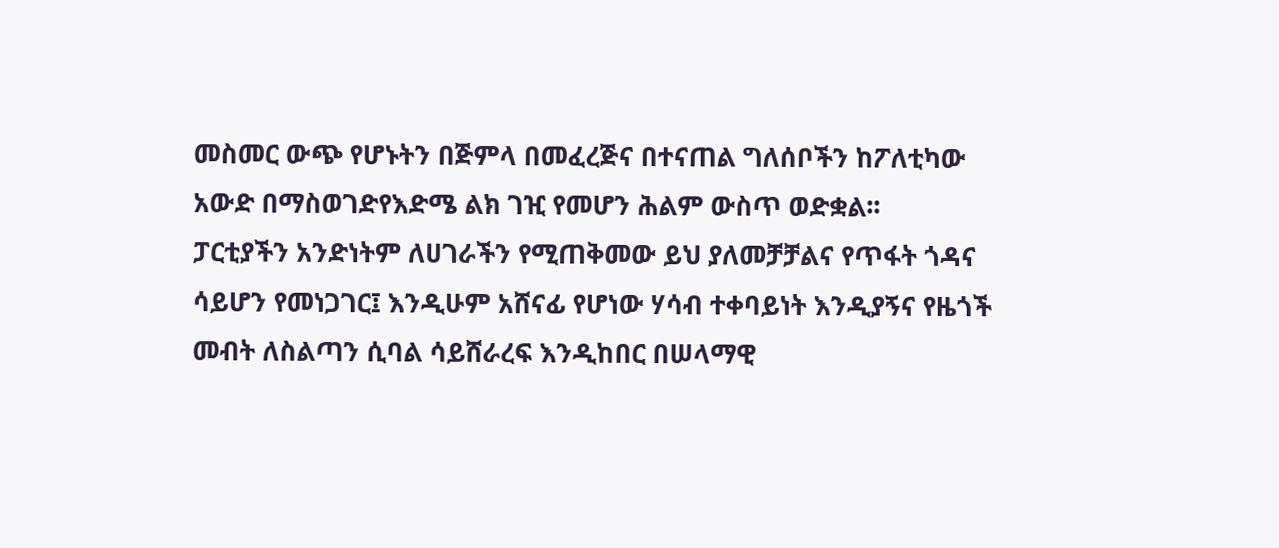መስመር ውጭ የሆኑትን በጅምላ በመፈረጅና በተናጠል ግለሰቦችን ከፖለቲካው አውድ በማስወገድየእድሜ ልክ ገዢ የመሆን ሕልም ውስጥ ወድቋል፡፡
ፓርቲያችን አንድነትም ለሀገራችን የሚጠቅመው ይህ ያለመቻቻልና የጥፋት ጎዳና ሳይሆን የመነጋገር፤ እንዲሁም አሸናፊ የሆነው ሃሳብ ተቀባይነት እንዲያኝና የዜጎች መብት ለስልጣን ሲባል ሳይሸራረፍ እንዲከበር በሠላማዊ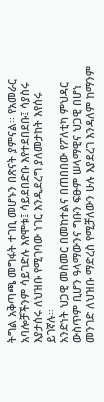ትግል አቅጣጫ መግፋት ተገቢ መሆኑን በጽናት ያምናል፡፡ የአመራር አባሎቻችንም ሳይገድሉ እየሞቱ፤ ሳይደበድቡ እየተደበደቡ፤ ሳያስሩ እያታሰሩ ለህዝቡ የሚገባው ነገር እንዲደረግ ያለመታከት እየሰሩ ይገኛሉ፡፡
አንድነት ህጋዊ መስመር በመከተልና በጠበበው የፖለቲካ ምህዳር ውስጥም ቢሆን ዓላማውንና ግቡን ፍፁም ሠላማዊና ህጋዊ በሆነ መንገድ ለህዝቡ ማድረስ የሚቻለውን ሁሉ እያደረገ እንዳለም ከማንም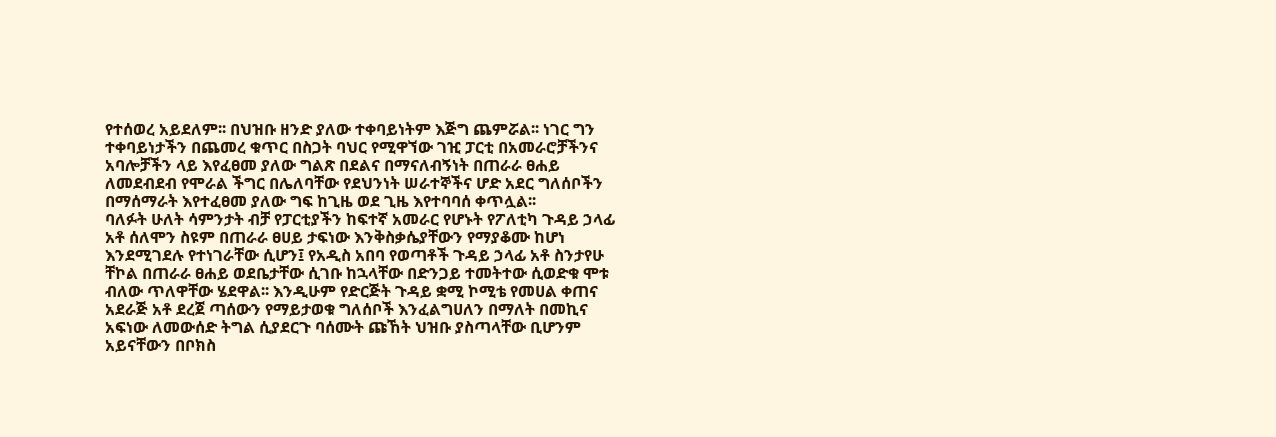የተሰወረ አይደለም፡፡ በህዝቡ ዘንድ ያለው ተቀባይነትም እጅግ ጨምሯል፡፡ ነገር ግን ተቀባይነታችን በጨመረ ቁጥር በስጋት ባህር የሚዋኘው ገዢ ፓርቲ በአመራሮቻችንና አባሎቻችን ላይ እየፈፀመ ያለው ግልጽ በደልና በማናለብኝነት በጠራራ ፀሐይ ለመደብደብ የሞራል ችግር በሌለባቸው የደህንነት ሠራተኞችና ሆድ አደር ግለሰቦችን በማሰማራት እየተፈፀመ ያለው ግፍ ከጊዜ ወደ ጊዜ እየተባባሰ ቀጥሏል፡፡
ባለፉት ሁለት ሳምንታት ብቻ የፓርቲያችን ከፍተኛ አመራር የሆኑት የፖለቲካ ጉዳይ ኃላፊ አቶ ሰለሞን ስዩም በጠራራ ፀሀይ ታፍነው እንቅስቃሴያቸውን የማያቆሙ ከሆነ እንደሚገደሉ የተነገራቸው ሲሆን፤ የአዲስ አበባ የወጣቶች ጉዳይ ኃላፊ አቶ ስንታየሁ ቸኮል በጠራራ ፀሐይ ወደቤታቸው ሲገቡ ከኋላቸው በድንጋይ ተመትተው ሲወድቁ ሞቱ ብለው ጥለዋቸው ሄደዋል፡፡ እንዲሁም የድርጅት ጉዳይ ቋሚ ኮሚቴ የመሀል ቀጠና አደራጅ አቶ ደረጀ ጣሰውን የማይታወቁ ግለሰቦች እንፈልግሀለን በማለት በመኪና አፍነው ለመውሰድ ትግል ሲያደርጉ ባሰሙት ጩኸት ህዝቡ ያስጣላቸው ቢሆንም አይናቸውን በቦክስ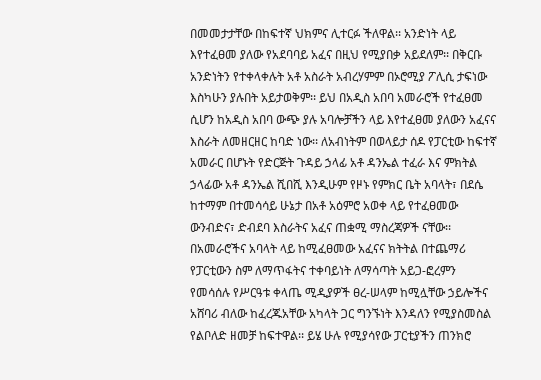በመመታታቸው በከፍተኛ ህክምና ሊተርፉ ችለዋል፡፡ አንድነት ላይ እየተፈፀመ ያለው የአደባባይ አፈና በዚህ የሚያበቃ አይደለም፡፡ በቅርቡ አንድነትን የተቀላቀሉት አቶ አስራት አብረሃምም በኦሮሚያ ፖሊሲ ታፍነው እስካሁን ያሉበት አይታወቅም፡፡ ይህ በአዲስ አበባ አመራሮች የተፈፀመ ሲሆን ከአዲስ አበባ ውጭ ያሉ አባሎቻችን ላይ እየተፈፀመ ያለውን አፈናና እስራት ለመዘርዘር ከባድ ነው፡፡ ለአብነትም በወላይታ ሰዶ የፓርቲው ከፍተኛ አመራር በሆኑት የድርጅት ጉዳይ ኃላፊ አቶ ዳንኤል ተፈራ እና ምክትል ኃላፊው አቶ ዳንኤል ሺበሺ እንዲሁም የዞኑ የምክር ቤት አባላት፣ በደሴ ከተማም በተመሳሳይ ሁኔታ በአቶ አዕምሮ አወቀ ላይ የተፈፀመው ውንብድና፣ ድብደባ እስራትና አፈና ጠቋሚ ማስረጃዎች ናቸው፡፡
በአመራሮችና አባላት ላይ ከሚፈፀመው አፈናና ክትትል በተጨማሪ የፓርቲውን ስም ለማጥፋትና ተቀባይነት ለማሳጣት አይጋ-ፎረምን የመሳሰሉ የሥርዓቱ ቀላጤ ሚዲያዎች ፀረ-ሠላም ከሚሏቸው ኃይሎችና አሸባሪ ብለው ከፈረጁአቸው አካላት ጋር ግንኙነት እንዳለን የሚያስመስል የልቦለድ ዘመቻ ከፍተዋል፡፡ ይሄ ሁሉ የሚያሳየው ፓርቲያችን ጠንክሮ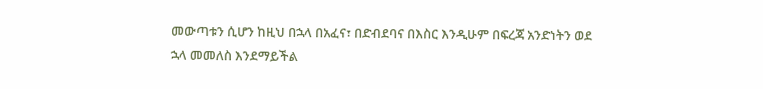መውጣቱን ሲሆን ከዚህ በኋላ በአፈና፣ በድብደባና በእስር እንዲሁም በፍረጃ አንድነትን ወደ ኋላ መመለስ እንደማይችል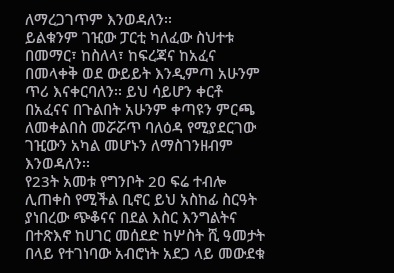ለማረጋገጥም እንወዳለን፡፡
ይልቁንም ገዢው ፓርቲ ካለፈው ስህተቱ በመማር፣ ከስለላ፣ ከፍረጃና ከአፈና በመላቀቅ ወደ ውይይት እንዲምጣ አሁንም ጥሪ እናቀርባለን፡፡ ይህ ሳይሆን ቀርቶ በአፈናና በጉልበት አሁንም ቀጣዩን ምርጫ ለመቀልበስ መሯሯጥ ባለዕዳ የሚያደርገው ገዢውን አካል መሆኑን ለማስገንዘብም እንወዳለን፡፡
የ23ት አመቱ የግንቦት 2ዐ ፍሬ ተብሎ ሊጠቀስ የሚችል ቢኖር ይህ አስከፊ ስርዓት ያነበረው ጭቆናና በደል እስር እንግልትና በተጽእኖ ከሀገር መሰደድ ከሦስት ሺ ዓመታት በላይ የተገነባው አብሮነት አደጋ ላይ መውደቁ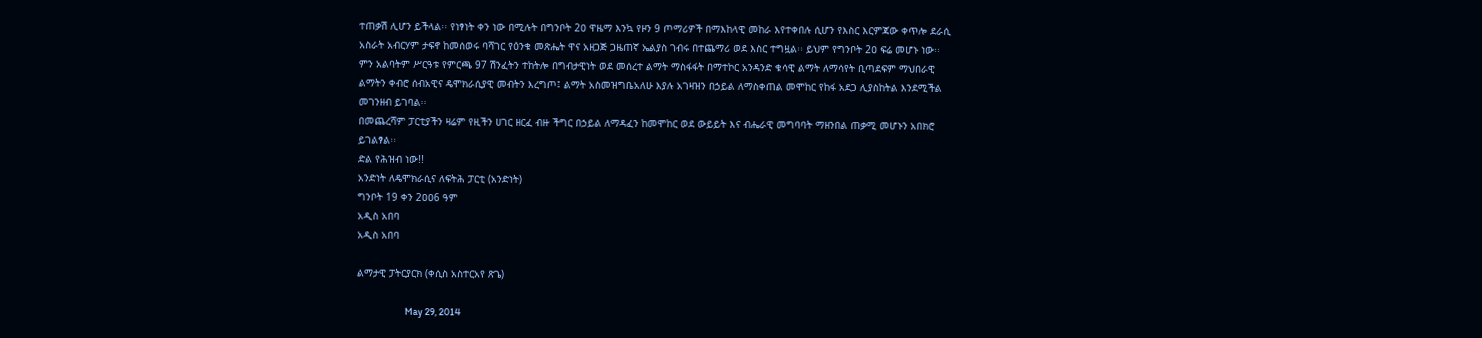ተጠቃሽ ሊሆን ይችላል፡፡ የነፃነት ቀን ነው በሚሉት በግንቦት 2ዐ ዋዜማ እንኳ የዞን 9 ጦማሪዎች በማእከላዊ መከራ እየተቀበሉ ሲሆን የእስር እርምጃው ቀጥሎ ደራሲ አስራት አብርሃም ታፍኖ ከመሰወሩ ባሻገር የዕንቁ መጽሔት ዋና አዘጋጅ ጋዜጠኛ ኤልያስ ገብሩ በተጨማሪ ወደ እስር ተግዟል፡፡ ይህም የግንቦት 2ዐ ፍሬ መሆኑ ነው፡፡
ምን አልባትም ሥርዓቱ የምርጫ 97 ሽንፈትን ተከትሎ በግብታዊነት ወደ መሰረተ ልማት ማስፋፋት በማተኮር አንዳንድ ቁሳዊ ልማት ለማሳየት ቢጣደፍም ማህበራዊ ልማትን ቀብሮ ሰብአዊና ዴሞክራሲያዊ መብትን እረግጦ፤ ልማት አስመዝግቤአለሁ እያሉ አገዛዝን በኃይል ለማስቀጠል መሞከር የከፋ አደጋ ሊያስከትል እንደሚችል መገንዘብ ይገባል፡፡
በመጨረሻም ፓርቲያችን ዛሬም የዚችን ሀገር ዘርፈ ብዙ ችግር በኃይል ለማዳፈን ከመሞከር ወደ ውይይት እና ብሔራዊ መግባባት ማዘንበል ጠቃሚ መሆኑን አበክሮ ይገልፃል፡፡
ድል የሕዝብ ነው!!
አንድነት ለዴሞክራሲና ለፍትሕ ፓርቲ (አንድነት)
ግንቦት 19 ቀን 2ዐዐ6 ዓም
አዲስ አበባ
አዲስ አበባ

ልማታዊ ፓትርያርክ (ቀሲስ አስተርአየ ጽጌ)

                        May 29, 2014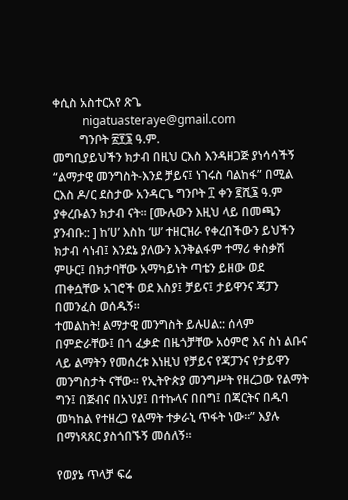ቀሲስ አስተርአየ ጽጌ
          nigatuasteraye@gmail.com
         ግንቦት ፳፻፮ ዓ.ም.
መግቢያይህችን ክታብ በዚህ ርእስ እንዳዘጋጅ ያነሳሳችኝ “ልማታዊ መንግስት-እንደ ቻይና፤ ነገሩስ ባልከፋ” በሚል ርእስ ዶ/ር ደስታው አንዳርጌ ግንቦት ፲ ቀን ፪ሺ፮ ዓ.ም ያቀረቡልን ክታብ ናት። [ሙሉውን እዚህ ላይ በመጫን ያንብቡ:: ] ከ’ሀ’ እስከ ‘ሠ’ ተዘርዝራ የቀረበችውን ይህችን ክታብ ሳነብ፤ እንደኔ ያለውን እንቅልፋም ተማሪ ቀስቃሽ ምሁር፤ በክታባቸው አማካይነት ጣቴን ይዘው ወደ ጠቀሷቸው አገሮች ወደ እስያ፤ ቻይና፤ ታይዋንና ጃፓን በመንፈስ ወሰዱኝ።
ተመልከት! ልማታዊ መንግስት ይሉሀል:: ሰላም በምድራቸው፤ በጎ ፈቃድ በዜጎቻቸው አዕምሮ እና ስነ ልቡና ላይ ልማትን የመሰረቱ እነዚህ የቻይና የጃፓንና የታይዋን መንግስታት ናቸው። የኢትዮጵያ መንግሥት የዘረጋው የልማት ግን፤ በጅብና በአህያ፤ በተኩላና በበግ፤ በጃርትና በዱባ መካከል የተዘረጋ የልማት ተቃራኒ ጥፋት ነው።” እያሉ በማነጻጸር ያስጎበኙኝ መሰለኝ።

የወያኔ ጥላቻ ፍሬ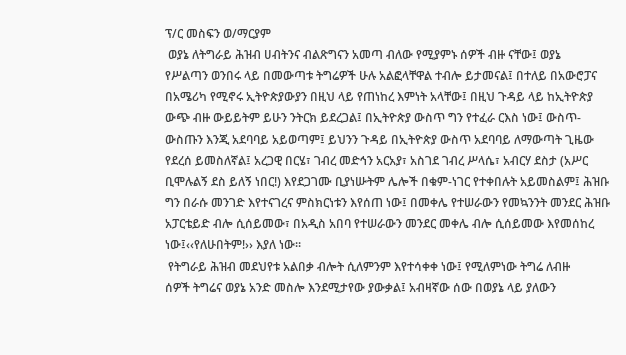ፕ/ር መስፍን ወ/ማርያም
 ወያኔ ለትግራይ ሕዝብ ሀብትንና ብልጽግናን አመጣ ብለው የሚያምኑ ሰዎች ብዙ ናቸው፤ ወያኔ
የሥልጣን ወንበሩ ላይ በመውጣቱ ትግሬዎች ሁሉ አልፎላቸዋል ተብሎ ይታመናል፤ በተለይ በአውሮፓና
በአሜሪካ የሚኖሩ ኢትዮጵያውያን በዚህ ላይ የጠነከረ እምነት አላቸው፤ በዚህ ጉዳይ ላይ ከኢትዮጵያ
ውጭ ብዙ ውይይትም ይሁን ንትርክ ይደረጋል፤ በኢትዮጵያ ውስጥ ግን የተፈራ ርእስ ነው፤ ውስጥ-
ውስጡን እንጂ አደባባይ አይወጣም፤ ይህንን ጉዳይ በኢትዮጵያ ውስጥ አደባባይ ለማውጣት ጊዜው
የደረሰ ይመስለኛል፤ አረጋዊ በርሄ፣ ገብረ መድኅን አርአያ፣ አስገደ ገብረ ሥላሴ፣ አብርሃ ደስታ (አሥር
ቢሞሉልኝ ደስ ይለኝ ነበር!) እየደጋገሙ ቢያነሡትም ሌሎች በቁም-ነገር የተቀበሉት አይመስልም፤ ሕዝቡ
ግን በራሱ መንገድ እየተናገረና ምስክርነቱን እየሰጠ ነው፤ በመቀሌ የተሠራውን የመኳንንት መንደር ሕዝቡ
አፓርቴይድ ብሎ ሲሰይመው፣ በአዲስ አበባ የተሠራውን መንደር መቀሌ ብሎ ሲሰይመው እየመሰከረ
ነው፤‹‹የለሁበትም!›› እያለ ነው።
 የትግራይ ሕዝብ መደህየቱ አልበቃ ብሎት ሲለምንም እየተሳቀቀ ነው፤ የሚለምነው ትግሬ ለብዙ
ሰዎች ትግሬና ወያኔ አንድ መስሎ እንደሚታየው ያውቃል፤ አብዛኛው ሰው በወያኔ ላይ ያለውን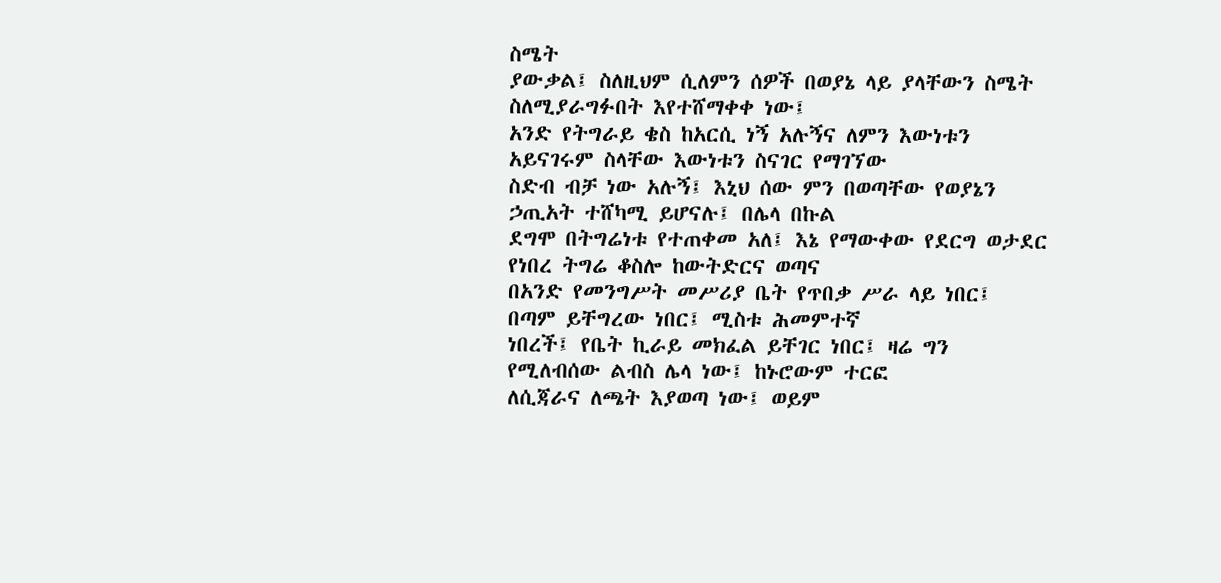ስሜት
ያውቃል፤ ስለዚህም ሲለምን ሰዎች በወያኔ ላይ ያላቸውን ስሜት ስለሚያራግፉበት እየተሸማቀቀ ነው፤
አንድ የትግራይ ቄስ ከአርሲ ነኝ አሉኝና ለምን እውነቱን አይናገሩም ስላቸው እውነቱን ስናገር የማገኘው
ስድብ ብቻ ነው አሉኝ፤ እኒህ ሰው ምን በወጣቸው የወያኔን ኃጢአት ተሸካሚ ይሆናሉ፤ በሌላ በኩል
ደግሞ በትግሬነቱ የተጠቀመ አለ፤ እኔ የማውቀው የደርግ ወታደር የነበረ ትግሬ ቆስሎ ከውትድርና ወጣና
በአንድ የመንግሥት መሥሪያ ቤት የጥበቃ ሥራ ላይ ነበር፤ በጣም ይቸግረው ነበር፤ ሚስቱ ሕመምተኛ
ነበረች፤ የቤት ኪራይ መክፈል ይቸገር ነበር፤ ዛሬ ግን የሚለብሰው ልብስ ሌላ ነው፤ ከኑሮውም ተርፎ
ለሲጃራና ለጫት እያወጣ ነው፤ ወይም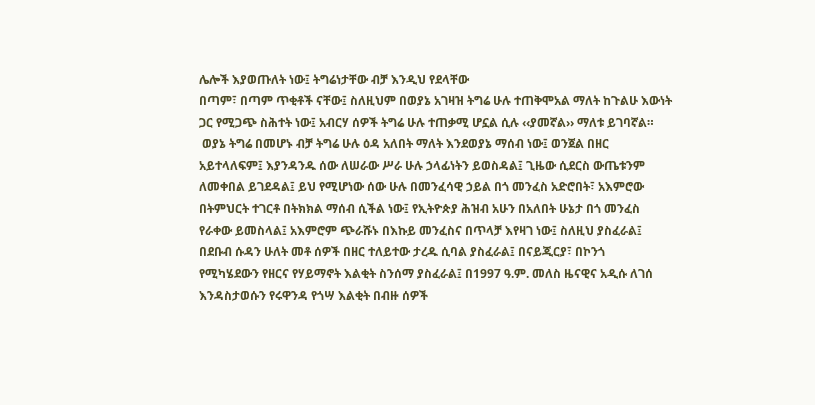ሌሎች እያወጡለት ነው፤ ትግሬነታቸው ብቻ እንዲህ የደላቸው
በጣም፣ በጣም ጥቂቶች ናቸው፤ ስለዚህም በወያኔ አገዛዝ ትግሬ ሁሉ ተጠቅሞአል ማለት ከጉልሁ እውነት
ጋር የሚጋጭ ስሕተት ነው፤ አብርሃ ሰዎች ትግሬ ሁሉ ተጠቃሚ ሆኗል ሲሉ ‹‹ያመኛል›› ማለቱ ይገባኛል።
 ወያኔ ትግሬ በመሆኑ ብቻ ትግሬ ሁሉ ዕዳ አለበት ማለት እንደወያኔ ማሰብ ነው፤ ወንጀል በዘር
አይተላለፍም፤ እያንዳንዱ ሰው ለሠራው ሥራ ሁሉ ኃላፊነትን ይወስዳል፤ ጊዜው ሲደርስ ውጤቱንም
ለመቀበል ይገደዳል፤ ይህ የሚሆነው ሰው ሁሉ በመንፈሳዊ ኃይል በጎ መንፈስ አድሮበት፣ አእምሮው
በትምህርት ተገርቶ በትክክል ማሰብ ሲችል ነው፤ የኢትዮጵያ ሕዝብ አሁን በአለበት ሁኔታ በጎ መንፈስ
የራቀው ይመስላል፤ አእምሮም ጭራሹኑ በእኩይ መንፈስና በጥላቻ እየዛገ ነው፤ ስለዚህ ያስፈራል፤
በደቡብ ሱዳን ሁለት መቶ ሰዎች በዘር ተለይተው ታረዱ ሲባል ያስፈራል፤ በናይጂርያ፣ በኮንጎ
የሚካሄደውን የዘርና የሃይማኖት እልቂት ስንሰማ ያስፈራል፤ በ1997 ዓ.ም. መለስ ዜናዊና አዲሱ ለገሰ
እንዳስታወሱን የሩዋንዳ የጎሣ እልቂት በብዙ ሰዎች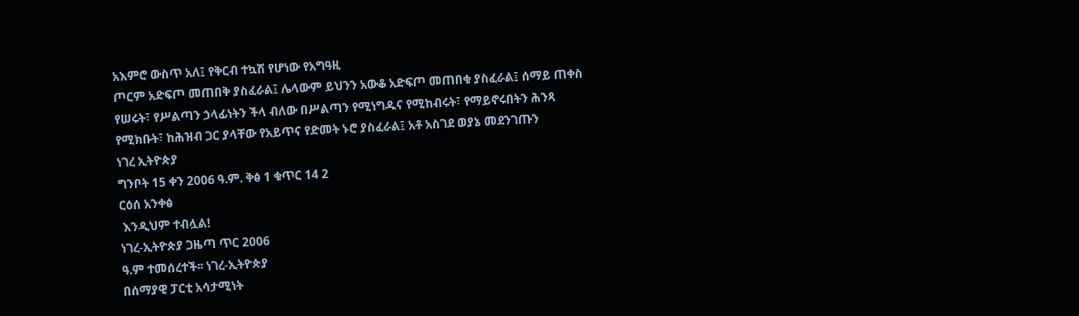አእምሮ ውስጥ አለ፤ የቅርብ ተኳሽ የሆነው የአግዓዚ
ጦርም አድፍጦ መጠበቅ ያስፈራል፤ ሌላውም ይህንን አውቆ አድፍጦ መጠበቁ ያስፈራል፤ ሰማይ ጠቀስ
የሠሩት፣ የሥልጣን ኃላፊነትን ችላ ብለው በሥልጣን የሚነግዱና የሚከብሩት፣ የማይኖሩበትን ሕንጻ
የሚክቡት፣ ከሕዝብ ጋር ያላቸው የአይጥና የድመት ኑሮ ያስፈራል፤ አቶ አስገደ ወያኔ መደንገጡን
ነገረ ኢትዮጵያ
ግንቦት 15 ቀን 2006 ዓ.ም. ቅፅ 1 ቁጥር 14 2
ርዕሰ አንቀፅ
 እንዲህም ተብሏል!
ነገረ-ኢትዮጵያ ጋዜጣ ጥር 2006
ዓ.ም ተመሰረተች፡፡ ነገረ-ኢትዮጵያ
በሰማያዊ ፓርቲ አሳታሚነት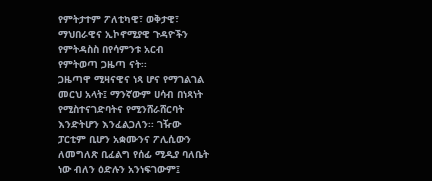የምትታተም ፖለቲካዊ፣ ወቅታዊ፣
ማህበራዊና ኢኮኖሚያዊ ጉዳዮችን
የምትዳስስ በየሳምንቱ አርብ
የምትወጣ ጋዜጣ ናት፡፡
ጋዜጣዋ ሚዛናዊና ነጻ ሆና የማገልገል
መርህ አላት፤ ማንኛውም ሀሳብ በነጻነት
የሚስተናገድባትና የሚንሸራሸርባት
እንድትሆን እንፈልጋለን፡፡ ገዥው
ፓርቲም ቢሆን አቋሙንና ፖሊሲውን
ለመግለጽ ቢፈልግ የሰፊ ሚዲያ ባለቤት
ነው ብለን ዕድሉን አንነፍገውም፤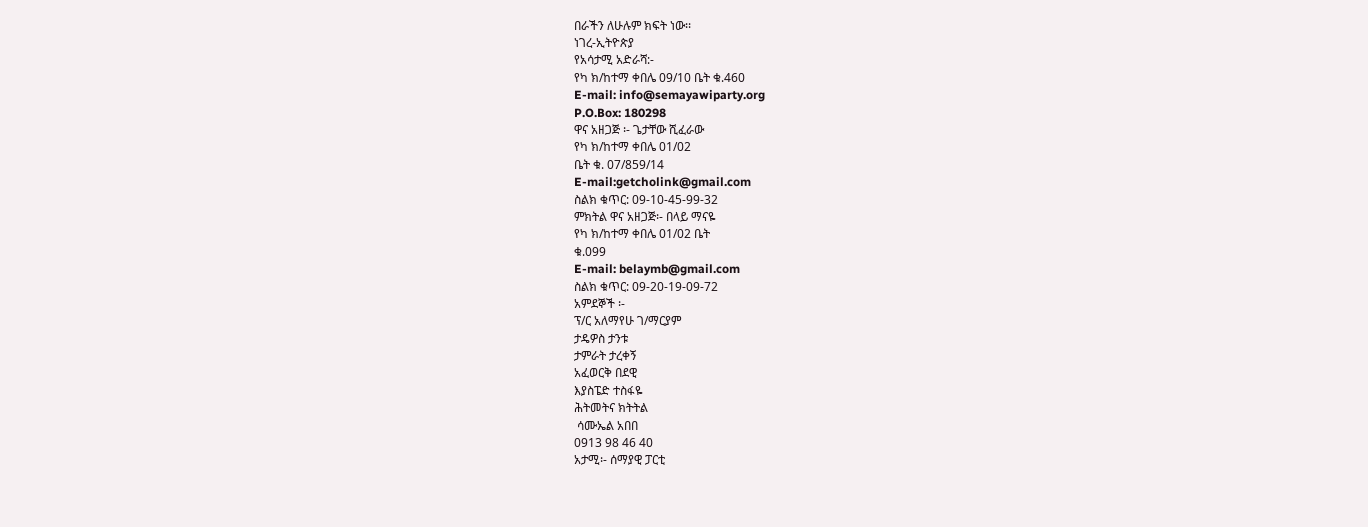በራችን ለሁሉም ክፍት ነው፡፡
ነገረ-ኢትዮጵያ
የአሳታሚ አድራሻ:-
የካ ክ/ከተማ ቀበሌ 09/10 ቤት ቁ.460
E-mail: info@semayawiparty.org
P.O.Box: 180298
ዋና አዘጋጅ ፡- ጌታቸው ሺፈራው
የካ ክ/ከተማ ቀበሌ 01/02
ቤት ቁ. 07/859/14
E-mail:getcholink@gmail.com
ስልክ ቁጥር: 09-10-45-99-32
ምክትል ዋና አዘጋጅ፡- በላይ ማናዬ
የካ ክ/ከተማ ቀበሌ 01/02 ቤት
ቁ.099
E-mail: belaymb@gmail.com
ስልክ ቁጥር: 09-20-19-09-72
አምደኞች ፡-
ፕ/ር አለማየሁ ገ/ማርያም
ታዴዎስ ታንቱ
ታምራት ታረቀኝ
አፈወርቅ በደዊ
እያስፔድ ተስፋዬ
ሕትመትና ክትትል
 ሳሙኤል አበበ
0913 98 46 40
አታሚ፡- ሰማያዊ ፓርቲ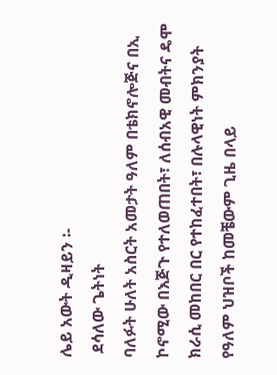ሌይ አውት ዲዛይን ፡-
 ደሳለው ጌትነት
ባለፉት ሁለት አስርት አመታት ዓለም በቴክኖሎጅና በኢ
ኮኖሚው በእጅጉ የተለወጠበት፣ ለሰብአዊ መብትና ዴሞ
ክራሲ መከበር በር የተከፈተበት፣ በሉላዊነት ምክንያት
የዓለም ህዝቦች ከመቼውም ጊዜ በላይ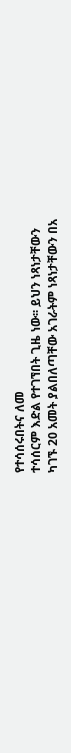የተሳሰሩበትና ለመ
ተሳሰርም እድል የተገኘበት ጊዜ ነው፡፡ ይህን ነጻነታቸውን
ካገኙ 20 አመት ያልበለጣቸው አገራትም ነጻነታቸውን በአ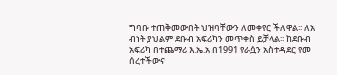ግባቡ ተጠቅመውበት ህዝባቸውን ለመቀየር ችለዋል፡፡ ለአ
ብነት ያህልም ደቡብ አፍሪካን መጥቀስ ይቻላል፡፡ ከደቡብ
አፍሪካ በተጨማሪ እ.ኤ.አ በ1991 የራሷን አስተዳደር የመ
ሰረተችውና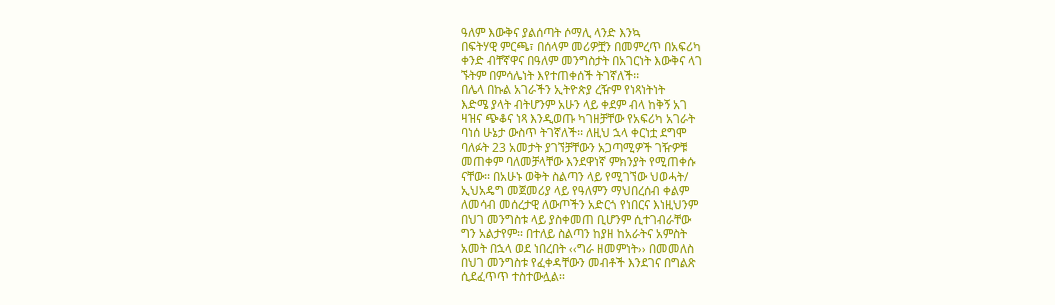ዓለም እውቅና ያልሰጣት ሶማሊ ላንድ እንኳ
በፍትሃዊ ምርጫ፣ በሰላም መሪዎቿን በመምረጥ በአፍሪካ
ቀንድ ብቸኛዋና በዓለም መንግስታት በአገርነት እውቅና ላገ
ኙትም በምሳሌነት እየተጠቀሰች ትገኛለች፡፡
በሌላ በኩል አገራችን ኢትዮጵያ ረዥም የነጻነትነት
እድሜ ያላት ብትሆንም አሁን ላይ ቀደም ብላ ከቅኝ አገ
ዛዝና ጭቆና ነጻ እንዲወጡ ካገዘቻቸው የአፍሪካ አገራት
ባነሰ ሁኔታ ውስጥ ትገኛለች፡፡ ለዚህ ኋላ ቀርነቷ ደግሞ
ባለፉት 23 አመታት ያገኘቻቸውን አጋጣሚዎች ገዥዎቹ
መጠቀም ባለመቻላቸው እንደዋነኛ ምክንያት የሚጠቀሱ
ናቸው፡፡ በአሁኑ ወቅት ስልጣን ላይ የሚገኘው ህወሓት/
ኢህአዴግ መጀመሪያ ላይ የዓለምን ማህበረሰብ ቀልም
ለመሳብ መሰረታዊ ለውጦችን አድርጎ የነበርና እነዚህንም
በህገ መንግስቱ ላይ ያስቀመጠ ቢሆንም ሲተገብራቸው
ግን አልታየም፡፡ በተለይ ስልጣን ከያዘ ከአራትና አምስት
አመት በኋላ ወደ ነበረበት ‹‹ግራ ዘመምነት›› በመመለስ
በህገ መንግስቱ የፈቀዳቸውን መብቶች እንደገና በግልጽ
ሲደፈጥጥ ተስተውሏል፡፡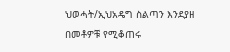ህወሓት/ኢህአዴግ ስልጣን እንደያዘ በመቶዎቹ የሚቆጠሩ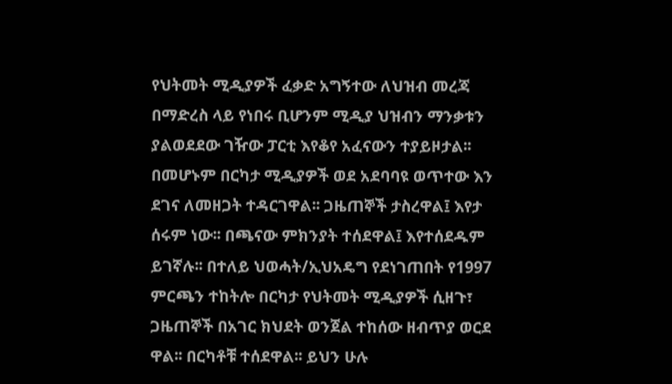የህትመት ሚዲያዎች ፈቃድ አግኝተው ለህዝብ መረጃ
በማድረስ ላይ የነበሩ ቢሆንም ሚዲያ ህዝብን ማንቃቱን
ያልወደደው ገዥው ፓርቲ እየቆየ አፈናውን ተያይዞታል፡፡
በመሆኑም በርካታ ሚዲያዎች ወደ አደባባዩ ወጥተው እን
ደገና ለመዘጋት ተዳርገዋል፡፡ ጋዜጠኞች ታስረዋል፤ እየታ
ሰሩም ነው፡፡ በጫናው ምክንያት ተሰደዋል፤ እየተሰደዱም
ይገኛሉ፡፡ በተለይ ህወሓት/ኢህአዴግ የደነገጠበት የ1997
ምርጫን ተከትሎ በርካታ የህትመት ሚዲያዎች ሲዘጉ፣
ጋዜጠኞች በአገር ክህደት ወንጀል ተከሰው ዘብጥያ ወርደ
ዋል፡፡ በርካቶቹ ተሰደዋል፡፡ ይህን ሁሉ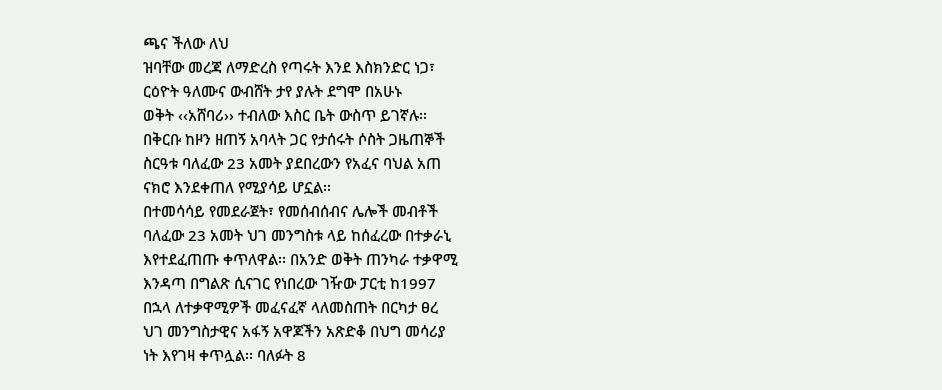ጫና ችለው ለህ
ዝባቸው መረጃ ለማድረስ የጣሩት እንደ እስክንድር ነጋ፣
ርዕዮት ዓለሙና ውብሸት ታየ ያሉት ደግሞ በአሁኑ
ወቅት ‹‹አሸባሪ›› ተብለው እስር ቤት ውስጥ ይገኛሉ፡፡
በቅርቡ ከዞን ዘጠኝ አባላት ጋር የታሰሩት ሶስት ጋዜጠኞች
ስርዓቱ ባለፈው 23 አመት ያደበረውን የአፈና ባህል አጠ
ናክሮ እንደቀጠለ የሚያሳይ ሆኗል፡፡
በተመሳሳይ የመደራጀት፣ የመሰብሰብና ሌሎች መብቶች
ባለፈው 23 አመት ህገ መንግስቱ ላይ ከሰፈረው በተቃራኒ
እየተደፈጠጡ ቀጥለዋል፡፡ በአንድ ወቅት ጠንካራ ተቃዋሚ
እንዳጣ በግልጽ ሲናገር የነበረው ገዥው ፓርቲ ከ1997
በኋላ ለተቃዋሚዎች መፈናፈኛ ላለመስጠት በርካታ ፀረ
ህገ መንግስታዊና አፋኝ አዋጆችን አጽድቆ በህግ መሳሪያ
ነት እየገዛ ቀጥሏል፡፡ ባለፉት 8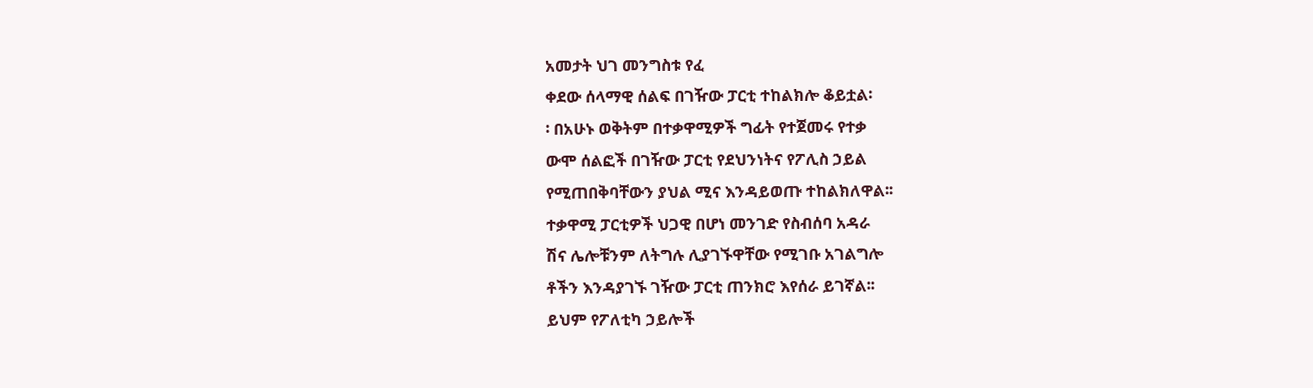አመታት ህገ መንግስቱ የፈ
ቀደው ሰላማዊ ሰልፍ በገዥው ፓርቲ ተከልክሎ ቆይቷል፡
፡ በአሁኑ ወቅትም በተቃዋሚዎች ግፊት የተጀመሩ የተቃ
ውሞ ሰልፎች በገዥው ፓርቲ የደህንነትና የፖሊስ ኃይል
የሚጠበቅባቸውን ያህል ሚና እንዳይወጡ ተከልክለዋል፡፡
ተቃዋሚ ፓርቲዎች ህጋዊ በሆነ መንገድ የስብሰባ አዳራ
ሽና ሌሎቹንም ለትግሉ ሊያገኙዋቸው የሚገቡ አገልግሎ
ቶችን እንዳያገኙ ገዥው ፓርቲ ጠንክሮ እየሰራ ይገኛል፡፡
ይህም የፖለቲካ ኃይሎች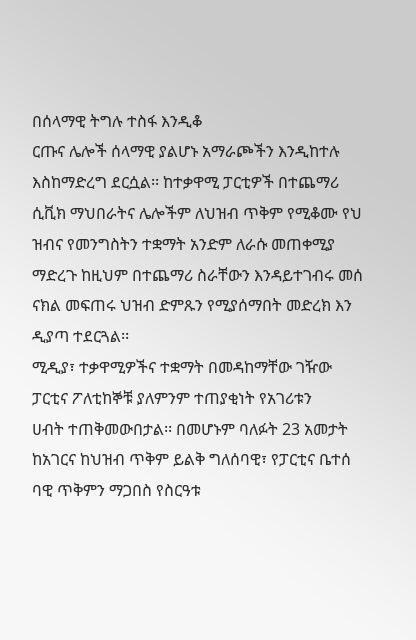በሰላማዊ ትግሉ ተስፋ እንዲቆ
ርጡና ሌሎች ሰላማዊ ያልሆኑ አማራጮችን እንዲከተሉ
እስከማድረግ ደርሷል፡፡ ከተቃዋሚ ፓርቲዎች በተጨማሪ
ሲቪክ ማህበራትና ሌሎችም ለህዝብ ጥቅም የሚቆሙ የህ
ዝብና የመንግስትን ተቋማት አንድም ለራሱ መጠቀሚያ
ማድረጉ ከዚህም በተጨማሪ ስራቸውን እንዳይተገብሩ መሰ
ናክል መፍጠሩ ህዝብ ድምጹን የሚያሰማበት መድረክ እን
ዲያጣ ተደርጓል፡፡
ሚዲያ፣ ተቃዋሚዎችና ተቋማት በመዳከማቸው ገዥው
ፓርቲና ፖለቲከኞቹ ያለምንም ተጠያቂነት የአገሪቱን
ሀብት ተጠቅመውበታል፡፡ በመሆኑም ባለፉት 23 አመታት
ከአገርና ከህዝብ ጥቅም ይልቅ ግለሰባዊ፣ የፓርቲና ቤተሰ
ባዊ ጥቅምን ማጋበስ የስርዓቱ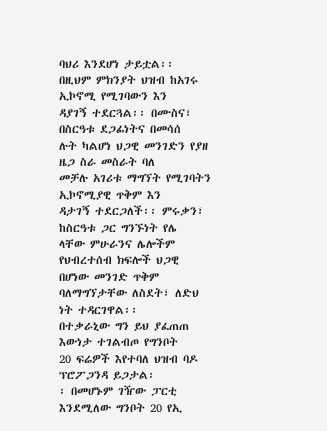ባህሪ እንደሆነ ታይቷል፡፡
በዚህም ምክንያት ህዝብ ከአገሩ ኢኮኖሚ የሚገባውን እን
ዳያገኝ ተደርጓል፡፡ በሙስና፣ በስርዓቱ ደጋፊነትና በመሳሰ
ሉት ካልሆነ ህጋዊ መንገድን የያዘ ዜጋ ስራ መስራት ባለ
መቻሉ አገሪቱ ማግኘት የሚገባትን ኢኮኖሚያዊ ጥቅም እን
ዳታገኝ ተደርጋለች፡፡ ምሩቃን፣ ከስርዓቱ ጋር ግንኙነት የሌ
ላቸው ምሁራንና ሌሎችም የህብረተሰብ ክፍሎች ህጋዊ
በሆነው መንገድ ጥቅም ባለማግኘታቸው ለስደት፣ ለድህ
ነት ተዳርገዋል፡፡
በተቃራኒው ግን ይህ ያፈጠጠ እውነታ ተገልብጦ የግንቦት
20 ፍሬዎች እየተባለ ህዝብ ባዶ ፕሮፖጋንዳ ይጋታል፡
፡ በመሆኑም ገዥው ፓርቲ እንደሚለው ግንቦት 20 የኢ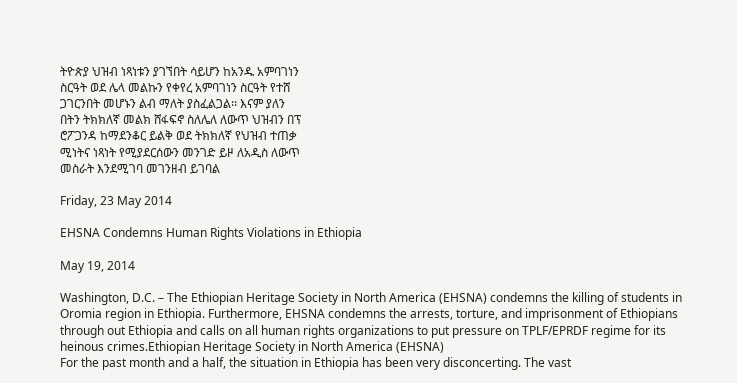ትዮጵያ ህዝብ ነጻነቱን ያገኘበት ሳይሆን ከአንዱ አምባገነን
ስርዓት ወደ ሌላ መልኩን የቀየረ አምባገነን ስርዓት የተሸ
ጋገርንበት መሆኑን ልብ ማለት ያስፈልጋል፡፡ እናም ያለን
በትን ትክክለኛ መልክ ሸፋፍኖ ስለሌለ ለውጥ ህዝብን በፕ
ሮፖጋንዳ ከማደንቆር ይልቅ ወደ ትክክለኛ የህዝብ ተጠቃ
ሚነትና ነጻነት የሚያደርሰውን መንገድ ይዞ ለአዲስ ለውጥ
መስራት እንደሚገባ መገንዘብ ይገባል

Friday, 23 May 2014

EHSNA Condemns Human Rights Violations in Ethiopia

May 19, 2014

Washington, D.C. – The Ethiopian Heritage Society in North America (EHSNA) condemns the killing of students in Oromia region in Ethiopia. Furthermore, EHSNA condemns the arrests, torture, and imprisonment of Ethiopians through out Ethiopia and calls on all human rights organizations to put pressure on TPLF/EPRDF regime for its heinous crimes.Ethiopian Heritage Society in North America (EHSNA)
For the past month and a half, the situation in Ethiopia has been very disconcerting. The vast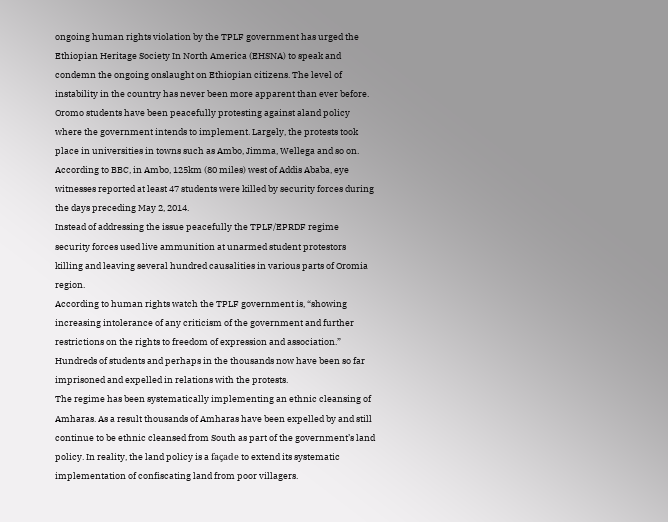ongoing human rights violation by the TPLF government has urged the Ethiopian Heritage Society In North America (EHSNA) to speak and condemn the ongoing onslaught on Ethiopian citizens. The level of instability in the country has never been more apparent than ever before.
Oromo students have been peacefully protesting against aland policy where the government intends to implement. Largely, the protests took place in universities in towns such as Ambo, Jimma, Wellega and so on. According to BBC, in Ambo, 125km (80 miles) west of Addis Ababa, eye witnesses reported at least 47 students were killed by security forces during the days preceding May 2, 2014.
Instead of addressing the issue peacefully the TPLF/EPRDF regime security forces used live ammunition at unarmed student protestors killing and leaving several hundred causalities in various parts of Oromia region.
According to human rights watch the TPLF government is, “showing increasing intolerance of any criticism of the government and further restrictions on the rights to freedom of expression and association.” Hundreds of students and perhaps in the thousands now have been so far imprisoned and expelled in relations with the protests.
The regime has been systematically implementing an ethnic cleansing of Amharas. As a result thousands of Amharas have been expelled by and still continue to be ethnic cleansed from South as part of the government’s land policy. In reality, the land policy is a façade to extend its systematic implementation of confiscating land from poor villagers.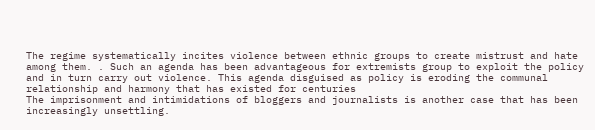The regime systematically incites violence between ethnic groups to create mistrust and hate among them. . Such an agenda has been advantageous for extremists group to exploit the policy and in turn carry out violence. This agenda disguised as policy is eroding the communal relationship and harmony that has existed for centuries
The imprisonment and intimidations of bloggers and journalists is another case that has been increasingly unsettling.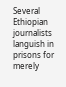Several Ethiopian journalists languish in prisons for merely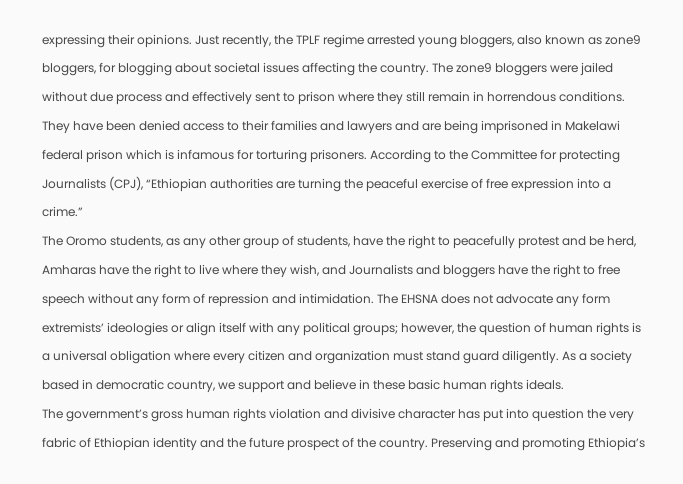expressing their opinions. Just recently, the TPLF regime arrested young bloggers, also known as zone9 bloggers, for blogging about societal issues affecting the country. The zone9 bloggers were jailed without due process and effectively sent to prison where they still remain in horrendous conditions. They have been denied access to their families and lawyers and are being imprisoned in Makelawi federal prison which is infamous for torturing prisoners. According to the Committee for protecting Journalists (CPJ), “Ethiopian authorities are turning the peaceful exercise of free expression into a crime.”
The Oromo students, as any other group of students, have the right to peacefully protest and be herd, Amharas have the right to live where they wish, and Journalists and bloggers have the right to free speech without any form of repression and intimidation. The EHSNA does not advocate any form extremists’ ideologies or align itself with any political groups; however, the question of human rights is a universal obligation where every citizen and organization must stand guard diligently. As a society based in democratic country, we support and believe in these basic human rights ideals.
The government’s gross human rights violation and divisive character has put into question the very fabric of Ethiopian identity and the future prospect of the country. Preserving and promoting Ethiopia’s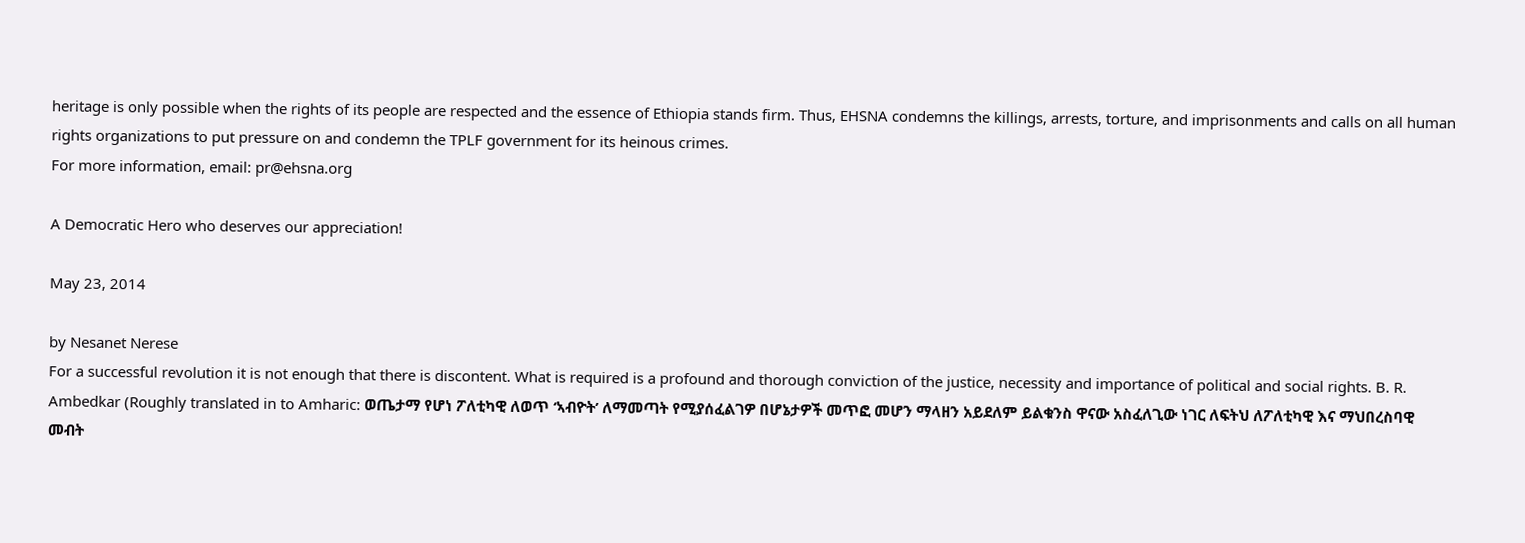heritage is only possible when the rights of its people are respected and the essence of Ethiopia stands firm. Thus, EHSNA condemns the killings, arrests, torture, and imprisonments and calls on all human rights organizations to put pressure on and condemn the TPLF government for its heinous crimes.
For more information, email: pr@ehsna.org

A Democratic Hero who deserves our appreciation!

May 23, 2014

by Nesanet Nerese
For a successful revolution it is not enough that there is discontent. What is required is a profound and thorough conviction of the justice, necessity and importance of political and social rights. B. R. Ambedkar (Roughly translated in to Amharic: ወጤታማ የሆነ ፖለቲካዊ ለወጥ ‘ኣብዮት’ ለማመጣት የሚያሰፈልገዎ በሆኔታዎች መጥፎ መሆን ማላዘን አይደለም ይልቁንስ ዋናው አስፈለጊው ነገር ለፍትህ ለፖለቲካዊ እና ማህበረስባዊ መብት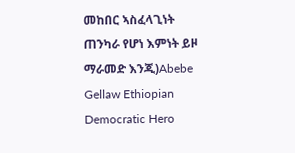መከበር ኣስፈላጊነት ጠንካራ የሆነ እምነት ይዞ ማራመድ እንጂ)Abebe Gellaw Ethiopian Democratic Hero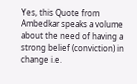Yes, this Quote from Ambedkar speaks a volume about the need of having a strong belief (conviction) in change i.e.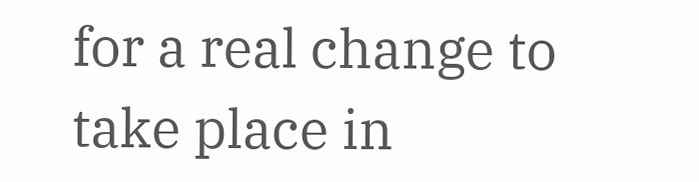for a real change to take place in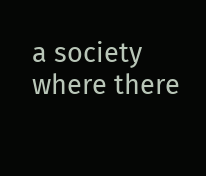a society where there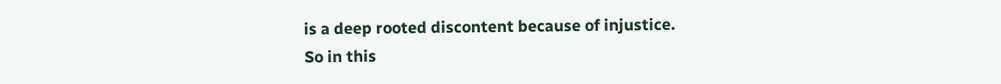is a deep rooted discontent because of injustice.
So in this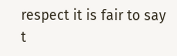respect it is fair to say t